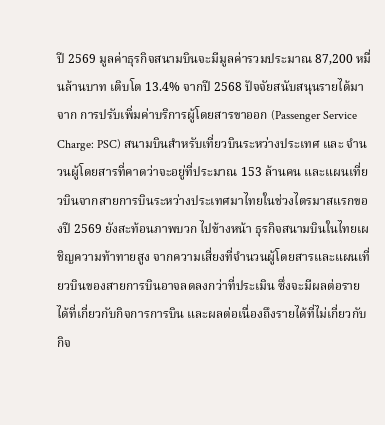ปี 2569 มูลค่าธุรกิจสนามบินจะมีมูลค่ารวมประมาณ 87,200 หมื่นล้านบาท เติบโต 13.4% จากปี 2568 ปัจจัยสนับสนุนรายได้มาจาก การปรับเพิ่มค่าบริการผู้โดยสารขาออก (Passenger Service Charge: PSC) สนามบินสำหรับเที่ยวบินระหว่างประเทศ และ จำนวนผู้โดยสารที่คาดว่าจะอยู่ที่ประมาณ 153 ล้านคน และแผนเที่ยวบินจากสายการบินระหว่างประเทศมาไทยในช่วงไตรมาสแรกของปี 2569 ยังสะท้อนภาพบวก ไปข้างหน้า ธุรกิจสนามบินในไทยเผชิญความท้าทายสูง จากความเสี่ยงที่จำนวนผู้โดยสารและแผนเที่ยวบินของสายการบินอาจลดลงกว่าที่ประเมิน ซึ่งจะมีผลต่อรายได้ที่เกี่ยวกับกิจการการบิน และผลต่อเนื่องถึงรายได้ที่ไม่เกี่ยวกับกิจ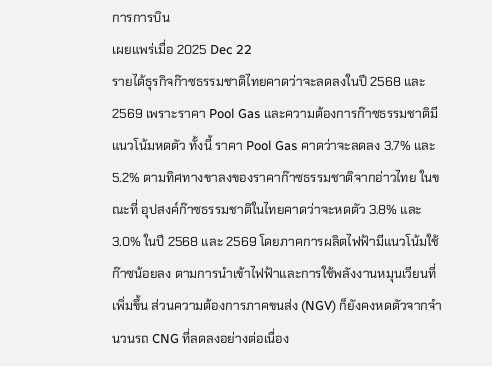การการบิน
เผยแพร่เมื่อ 2025 Dec 22
รายได้ธุรกิจก๊าซธรรมชาติไทยคาดว่าจะลดลงในปี 2568 และ 2569 เพราะราคา Pool Gas และความต้องการก๊าซธรรมชาติมีแนวโน้มหดตัว ทั้งนี้ ราคา Pool Gas คาดว่าจะลดลง 3.7% และ 5.2% ตามทิศทางขาลงของราคาก๊าซธรรมชาติจากอ่าวไทย ในขณะที่ อุปสงค์ก๊าซธรรมชาติในไทยคาดว่าจะหดตัว 3.8% และ 3.0% ในปี 2568 และ 2569 โดยภาคการผลิตไฟฟ้ามีแนวโน้มใช้ก๊าซน้อยลง ตามการนำเข้าไฟฟ้าและการใช้พลังงานหมุนเวียนที่เพิ่มขึ้น ส่วนความต้องการภาคขนส่ง (NGV) ก็ยังคงหดตัวจากจำนวนรถ CNG ที่ลดลงอย่างต่อเนื่อง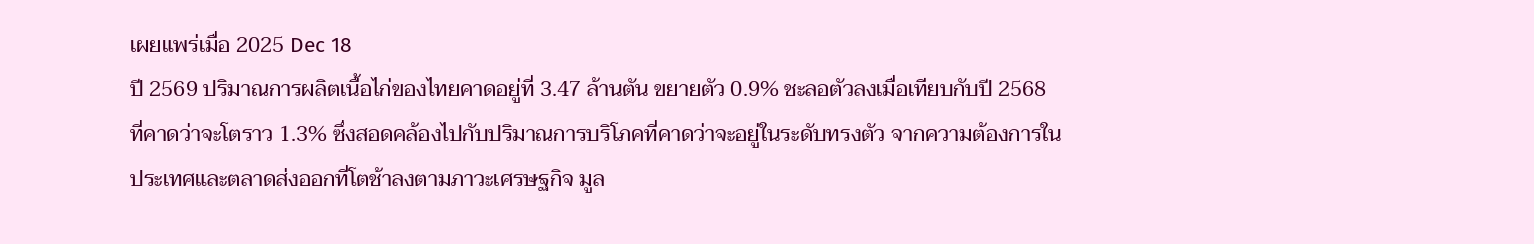เผยแพร่เมื่อ 2025 Dec 18
ปี 2569 ปริมาณการผลิตเนื้อไก่ของไทยคาดอยู่ที่ 3.47 ล้านตัน ขยายตัว 0.9% ชะลอตัวลงเมื่อเทียบกับปี 2568 ที่คาดว่าจะโตราว 1.3% ซึ่งสอดคล้องไปกับปริมาณการบริโภคที่คาดว่าจะอยู่ในระดับทรงตัว จากความต้องการในประเทศและตลาดส่งออกที่โตช้าลงตามภาวะเศรษฐกิจ มูล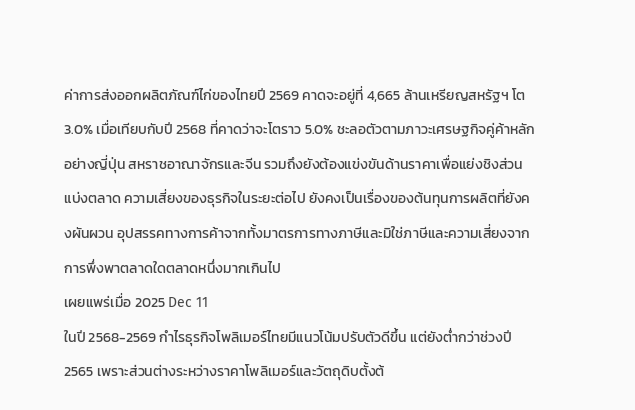ค่าการส่งออกผลิตภัณฑ์ไก่ของไทยปี 2569 คาดจะอยู่ที่ 4,665 ล้านเหรียญสหรัฐฯ โต 3.0% เมื่อเทียบกับปี 2568 ที่คาดว่าจะโตราว 5.0% ชะลอตัวตามภาวะเศรษฐกิจคู่ค้าหลักอย่างญี่ปุ่น สหราชอาณาจักรและจีน รวมถึงยังต้องแข่งขันด้านราคาเพื่อแย่งชิงส่วนแบ่งตลาด ความเสี่ยงของธุรกิจในระยะต่อไป ยังคงเป็นเรื่องของต้นทุนการผลิตที่ยังคงผันผวน อุปสรรคทางการค้าจากทั้งมาตรการทางภาษีและมิใช่ภาษีและความเสี่ยงจากการพึ่งพาตลาดใดตลาดหนึ่งมากเกินไป
เผยแพร่เมื่อ 2025 Dec 11
ในปี 2568-2569 กำไรธุรกิจโพลิเมอร์ไทยมีแนวโน้มปรับตัวดีขึ้น แต่ยังต่ำกว่าช่วงปี 2565 เพราะส่วนต่างระหว่างราคาโพลิเมอร์และวัตถุดิบตั้งต้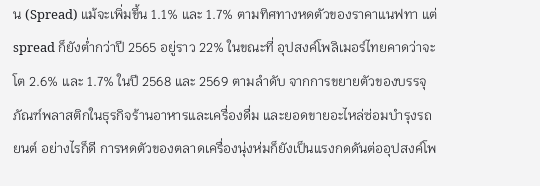น (Spread) แม้จะเพิ่มขึ้น 1.1% และ 1.7% ตามทิศทางหดตัวของราคาแนฟทา แต่ spread ก็ยังต่ำกว่าปี 2565 อยู่ราว 22% ในขณะที่ อุปสงค์โพลิเมอร์ไทยคาดว่าจะโต 2.6% และ 1.7% ในปี 2568 และ 2569 ตามลำดับ จากการขยายตัวของบรรจุภัณฑ์พลาสติกในธุรกิจร้านอาหารและเครื่องดื่ม และยอดขายอะไหล่ซ่อมบำรุงรถยนต์ อย่างไรก็ดี การหดตัวของตลาดเครื่องนุ่งห่มก็ยังเป็นแรงกดดันต่ออุปสงค์โพ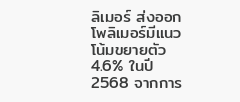ลิเมอร์ ส่งออกโพลิเมอร์มีแนวโน้มขยายตัว 4.6% ในปี 2568 จากการ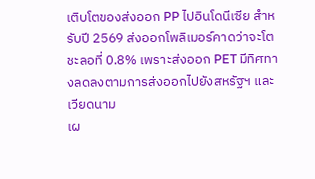เติบโตของส่งออก PP ไปอินโดนีเซีย สำหรับปี 2569 ส่งออกโพลิเมอร์คาดว่าจะโตชะลอที่ 0.8% เพราะส่งออก PET มีทิศทางลดลงตามการส่งออกไปยังสหรัฐฯ และเวียดนาม
เผ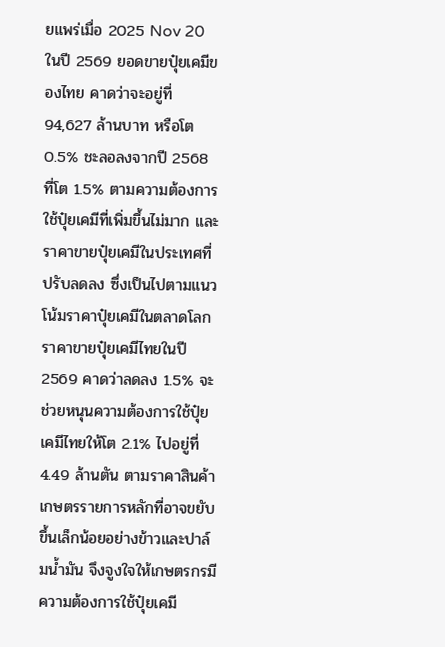ยแพร่เมื่อ 2025 Nov 20
ในปี 2569 ยอดขายปุ๋ยเคมีของไทย คาดว่าจะอยู่ที่ 94,627 ล้านบาท หรือโต 0.5% ชะลอลงจากปี 2568 ที่โต 1.5% ตามความต้องการใช้ปุ๋ยเคมีที่เพิ่มขึ้นไม่มาก และราคาขายปุ๋ยเคมีในประเทศที่ปรับลดลง ซึ่งเป็นไปตามแนวโน้มราคาปุ๋ยเคมีในตลาดโลก ราคาขายปุ๋ยเคมีไทยในปี 2569 คาดว่าลดลง 1.5% จะช่วยหนุนความต้องการใช้ปุ๋ยเคมีไทยให้โต 2.1% ไปอยู่ที่ 4.49 ล้านตัน ตามราคาสินค้าเกษตรรายการหลักที่อาจขยับขึ้นเล็กน้อยอย่างข้าวและปาล์มน้ำมัน จึงจูงใจให้เกษตรกรมีความต้องการใช้ปุ๋ยเคมี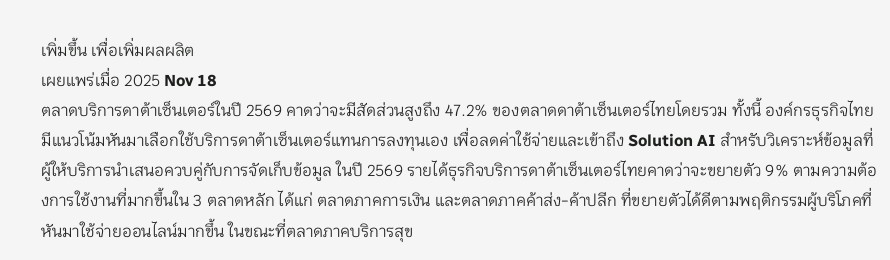เพิ่มขึ้น เพื่อเพิ่มผลผลิต
เผยแพร่เมื่อ 2025 Nov 18
ตลาดบริการดาต้าเซ็นเตอร์ในปี 2569 คาดว่าจะมีสัดส่วนสูงถึง 47.2% ของตลาดดาต้าเซ็นเตอร์ไทยโดยรวม ทั้งนี้ องค์กรธุรกิจไทยมีแนวโน้มหันมาเลือกใช้บริการดาต้าเซ็นเตอร์แทนการลงทุนเอง เพื่อลดค่าใช้จ่ายและเข้าถึง Solution AI สำหรับวิเคราะห์ข้อมูลที่ผู้ให้บริการนำเสนอควบคู่กับการจัดเก็บข้อมูล ในปี 2569 รายได้ธุรกิจบริการดาต้าเซ็นเตอร์ไทยคาดว่าจะขยายตัว 9% ตามความต้องการใช้งานที่มากขึ้นใน 3 ตลาดหลัก ได้แก่ ตลาดภาคการเงิน และตลาดภาคค้าส่ง-ค้าปลีก ที่ขยายตัวได้ดีตามพฤติกรรมผู้บริโภคที่หันมาใช้จ่ายออนไลน์มากขึ้น ในขณะที่ตลาดภาคบริการสุข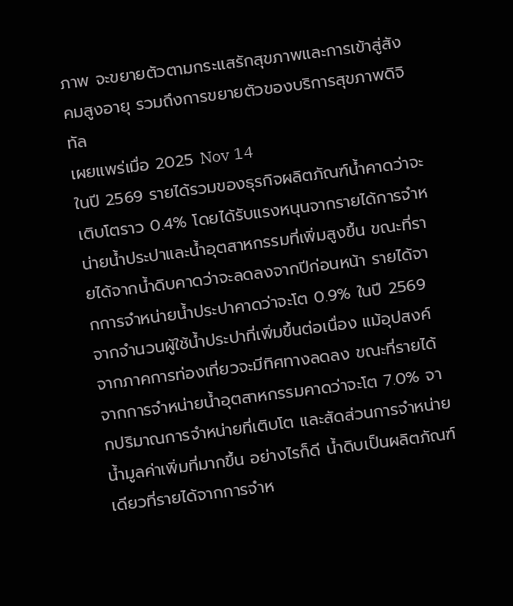ภาพ จะขยายตัวตามกระแสรักสุขภาพและการเข้าสู่สังคมสูงอายุ รวมถึงการขยายตัวของบริการสุขภาพดิจิทัล
เผยแพร่เมื่อ 2025 Nov 14
ในปี 2569 รายได้รวมของธุรกิจผลิตภัณฑ์น้ำคาดว่าจะเติบโตราว 0.4% โดยได้รับแรงหนุนจากรายได้การจำหน่ายน้ำประปาและน้ำอุตสาหกรรมที่เพิ่มสูงขึ้น ขณะที่รายได้จากน้ำดิบคาดว่าจะลดลงจากปีก่อนหน้า รายได้จากการจำหน่ายน้ำประปาคาดว่าจะโต 0.9% ในปี 2569 จากจำนวนผู้ใช้น้ำประปาที่เพิ่มขึ้นต่อเนื่อง แม้อุปสงค์จากภาคการท่องเที่ยวจะมีทิศทางลดลง ขณะที่รายได้จากการจำหน่ายน้ำอุตสาหกรรมคาดว่าจะโต 7.0% จากปริมาณการจำหน่ายที่เติบโต และสัดส่วนการจำหน่ายน้ำมูลค่าเพิ่มที่มากขึ้น อย่างไรก็ดี น้ำดิบเป็นผลิตภัณฑ์เดียวที่รายได้จากการจำห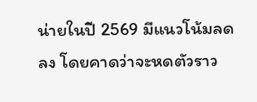น่ายในปี 2569 มีแนวโน้มลดลง โดยคาดว่าจะหดตัวราว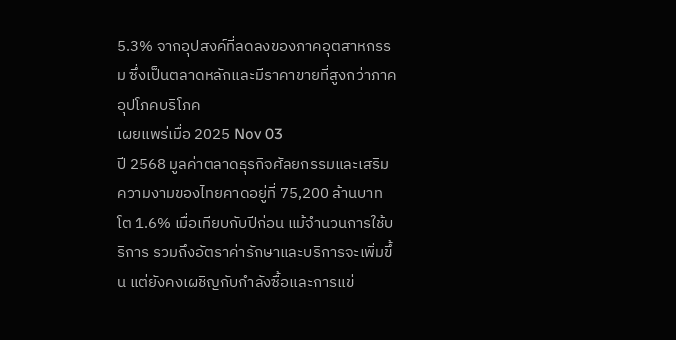5.3% จากอุปสงค์ที่ลดลงของภาคอุตสาหกรรม ซึ่งเป็นตลาดหลักและมีราคาขายที่สูงกว่าภาคอุปโภคบริโภค
เผยแพร่เมื่อ 2025 Nov 03
ปี 2568 มูลค่าตลาดธุรกิจศัลยกรรมและเสริมความงามของไทยคาดอยู่ที่ 75,200 ล้านบาท โต 1.6% เมื่อเทียบกับปีก่อน แม้จำนวนการใช้บริการ รวมถึงอัตราค่ารักษาและบริการจะเพิ่มขึ้น แต่ยังคงเผชิญกับกำลังซื้อและการแข่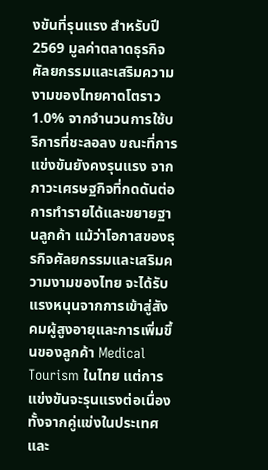งขันที่รุนแรง สำหรับปี 2569 มูลค่าตลาดธุรกิจศัลยกรรมและเสริมความงามของไทยคาดโตราว 1.0% จากจำนวนการใช้บริการที่ชะลอลง ขณะที่การแข่งขันยังคงรุนแรง จากภาวะเศรษฐกิจที่กดดันต่อการทำรายได้และขยายฐานลูกค้า แม้ว่าโอกาสของธุรกิจศัลยกรรมและเสริมความงามของไทย จะได้รับแรงหนุนจากการเข้าสู่สังคมผู้สูงอายุและการเพิ่มขึ้นของลูกค้า Medical Tourism ในไทย แต่การแข่งขันจะรุนแรงต่อเนื่อง ทั้งจากคู่แข่งในประเทศและ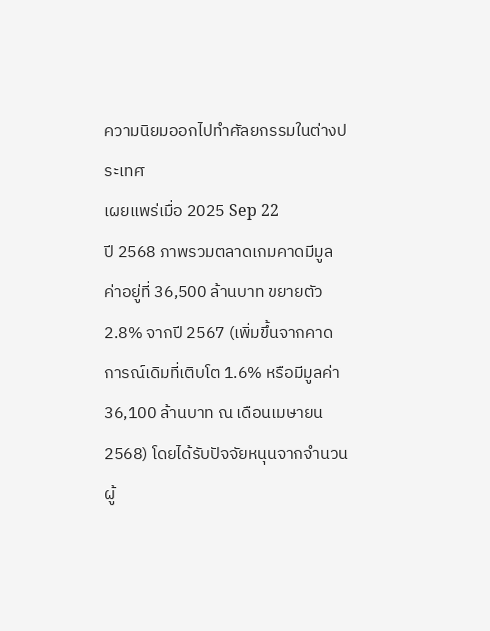ความนิยมออกไปทำศัลยกรรมในต่างประเทศ
เผยแพร่เมื่อ 2025 Sep 22
ปี 2568 ภาพรวมตลาดเกมคาดมีมูลค่าอยู่ที่ 36,500 ล้านบาท ขยายตัว 2.8% จากปี 2567 (เพิ่มขึ้นจากคาดการณ์เดิมที่เติบโต 1.6% หรือมีมูลค่า 36,100 ล้านบาท ณ เดือนเมษายน 2568) โดยได้รับปัจจัยหนุนจากจำนวนผู้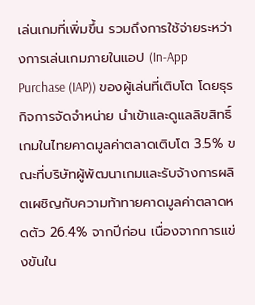เล่นเกมที่เพิ่มขึ้น รวมถึงการใช้จ่ายระหว่างการเล่นเกมภายในแอป (In-App Purchase (IAP)) ของผู้เล่นที่เติบโต โดยธุรกิจการจัดจำหน่าย นำเข้าและดูแลลิขสิทธิ์เกมในไทยคาดมูลค่าตลาดเติบโต 3.5% ขณะที่บริษัทผู้พัฒนาเกมและรับจ้างการผลิตเผชิญกับความท้าทายคาดมูลค่าตลาดหดตัว 26.4% จากปีก่อน เนื่องจากการแข่งขันใน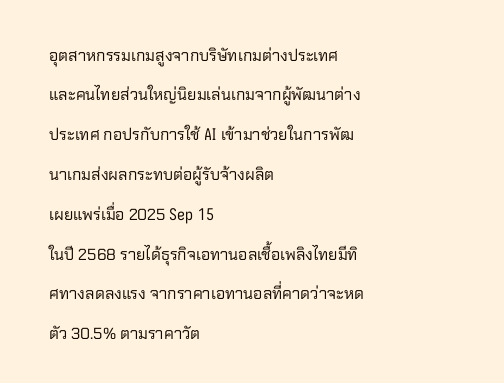อุตสาหกรรมเกมสูงจากบริษัทเกมต่างประเทศ และคนไทยส่วนใหญ่นิยมเล่นเกมจากผู้พัฒนาต่างประเทศ กอปรกับการใช้ AI เข้ามาช่วยในการพัฒนาเกมส่งผลกระทบต่อผู้รับจ้างผลิต
เผยแพร่เมื่อ 2025 Sep 15
ในปี 2568 รายได้ธุรกิจเอทานอลเชื้อเพลิงไทยมีทิศทางลดลงแรง จากราคาเอทานอลที่คาดว่าจะหดตัว 30.5% ตามราคาวัต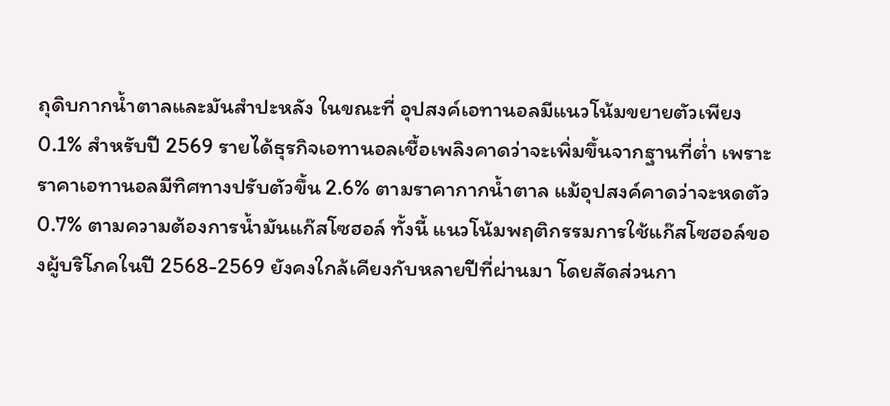ถุดิบกากน้ำตาลและมันสำปะหลัง ในขณะที่ อุปสงค์เอทานอลมีแนวโน้มขยายตัวเพียง 0.1% สำหรับปี 2569 รายได้ธุรกิจเอทานอลเชื้อเพลิงคาดว่าจะเพิ่มขึ้นจากฐานที่ต่ำ เพราะราคาเอทานอลมีทิศทางปรับตัวขึ้น 2.6% ตามราคากากน้ำตาล แม้อุปสงค์คาดว่าจะหดตัว 0.7% ตามความต้องการน้ำมันแก๊สโซฮอล์ ทั้งนี้ แนวโน้มพฤติกรรมการใช้แก๊สโซฮอล์ของผู้บริโภคในปี 2568-2569 ยังคงใกล้เคียงกับหลายปีที่ผ่านมา โดยสัดส่วนกา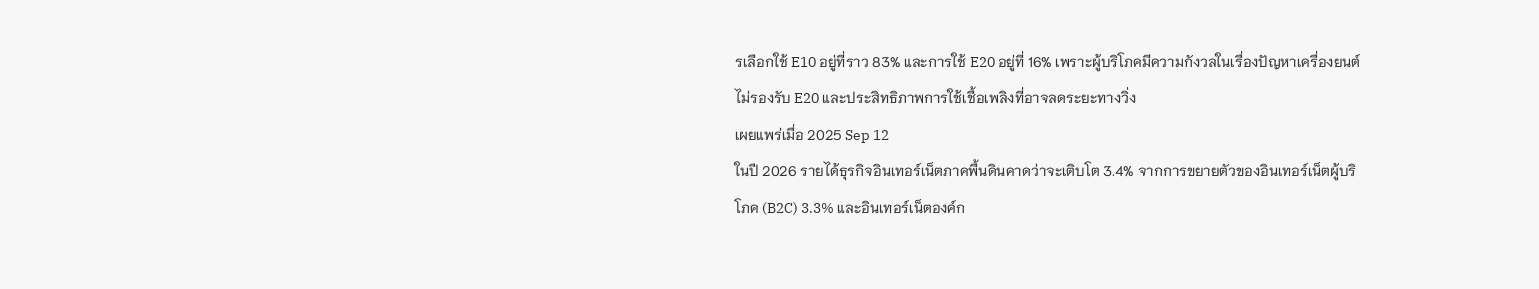รเลือกใช้ E10 อยู่ที่ราว 83% และการใช้ E20 อยู่ที่ 16% เพราะผู้บริโภคมีความกังวลในเรื่องปัญหาเครื่องยนต์ไม่รองรับ E20 และประสิทธิภาพการใช้เชื้อเพลิงที่อาจลดระยะทางวิ่ง
เผยแพร่เมื่อ 2025 Sep 12
ในปี 2026 รายได้ธุรกิจอินเทอร์เน็ตภาคพื้นดินคาดว่าจะเติบโต 3.4% จากการขยายตัวของอินเทอร์เน็ตผู้บริโภค (B2C) 3.3% และอินเทอร์เน็ตองค์ก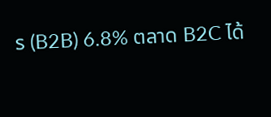ร (B2B) 6.8% ตลาด B2C ได้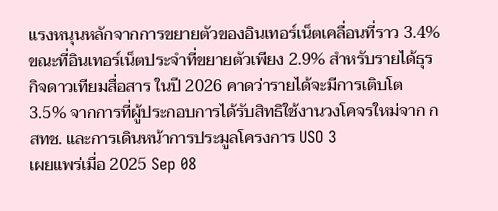แรงหนุนหลักจากการขยายตัวของอินเทอร์เน็ตเคลื่อนที่ราว 3.4% ขณะที่อินเทอร์เน็ตประจำที่ขยายตัวเพียง 2.9% สำหรับรายได้ธุรกิจดาวเทียมสื่อสาร ในปี 2026 คาดว่ารายได้จะมีการเติบโต 3.5% จากการที่ผู้ประกอบการได้รับสิทธิใช้งานวงโคจรใหม่จาก กสทช. และการเดินหน้าการประมูลโครงการ USO 3
เผยแพร่เมื่อ 2025 Sep 08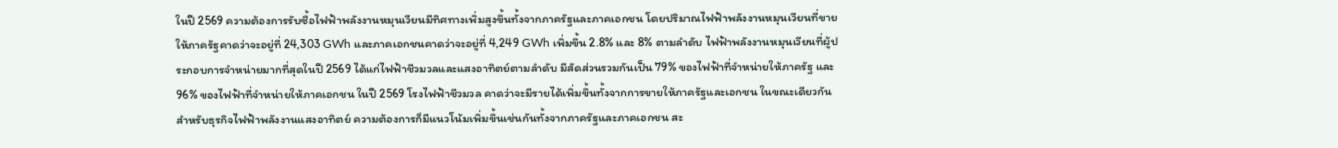ในปี 2569 ความต้องการรับซื้อไฟฟ้าพลังงานหมุนเวียนมีทิศทางเพิ่มสูงขึ้นทั้งจากภาครัฐและภาคเอกชน โดยปริมาณไฟฟ้าพลังงานหมุนเวียนที่ขายให้ภาครัฐคาดว่าจะอยู่ที่ 24,303 GWh และภาคเอกชนคาดว่าจะอยู่ที่ 4,249 GWh เพิ่มขึ้น 2.8% และ 8% ตามลำดับ ไฟฟ้าพลังงานหมุนเวียนที่ผู้ประกอบการจำหน่ายมากที่สุดในปี 2569 ได้แก่ไฟฟ้าชีวมวลและแสงอาทิตย์ตามลำดับ มีสัดส่วนรวมกันเป็น 79% ของไฟฟ้าที่จำหน่ายให้ภาครัฐ และ 96% ของไฟฟ้าที่จำหน่ายให้ภาคเอกชน ในปี 2569 โรงไฟฟ้าชีวมวล คาดว่าจะมีรายได้เพิ่มขึ้นทั้งจากการขายให้ภาครัฐและเอกชน ในขณะเดียวกัน สำหรับธุรกิจไฟฟ้าพลังงานแสงอาทิตย์ ความต้องการก็มีแนวโน้มเพิ่มขึ้นเช่นกันทั้งจากภาครัฐและภาคเอกชน สะ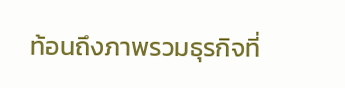ท้อนถึงภาพรวมธุรกิจที่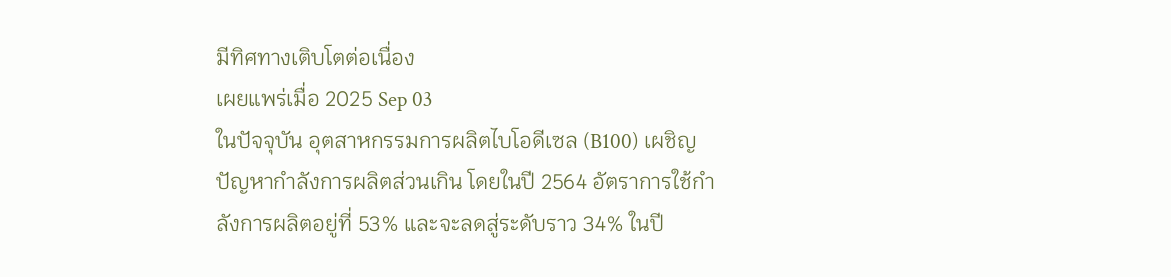มีทิศทางเติบโตต่อเนื่อง
เผยแพร่เมื่อ 2025 Sep 03
ในปัจจุบัน อุตสาหกรรมการผลิตไบโอดีเซล (B100) เผชิญปัญหากำลังการผลิตส่วนเกิน โดยในปี 2564 อัตราการใช้กำลังการผลิตอยู่ที่ 53% และจะลดสู่ระดับราว 34% ในปี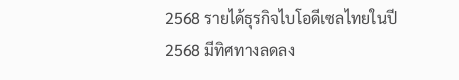2568 รายได้ธุรกิจไบโอดีเซลไทยในปี 2568 มีทิศทางลดลง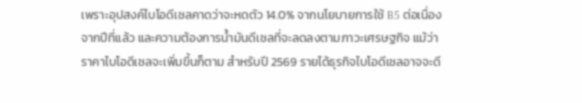เพราะอุปสงค์ไบโอดีเซลคาดว่าจะหดตัว 14.0% จากนโยบายการใช้ B5 ต่อเนื่องจากปีที่แล้ว และความต้องการน้ำมันดีเซลที่จะลดลงตามภาวะเศรษฐกิจ แม้ว่าราคาไบโอดีเซลจะเพิ่มขึ้นก็ตาม สำหรับปี 2569 รายได้ธุรกิจไบโอดีเซลอาจจะดี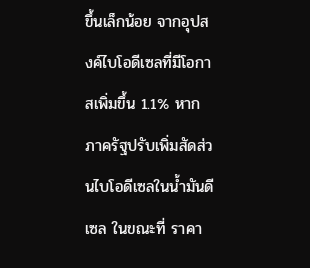ขึ้นเล็กน้อย จากอุปสงค์ไบโอดีเซลที่มีโอกาสเพิ่มขึ้น 1.1% หากภาครัฐปรับเพิ่มสัดส่วนไบโอดีเซลในน้ำมันดีเซล ในขณะที่ ราคา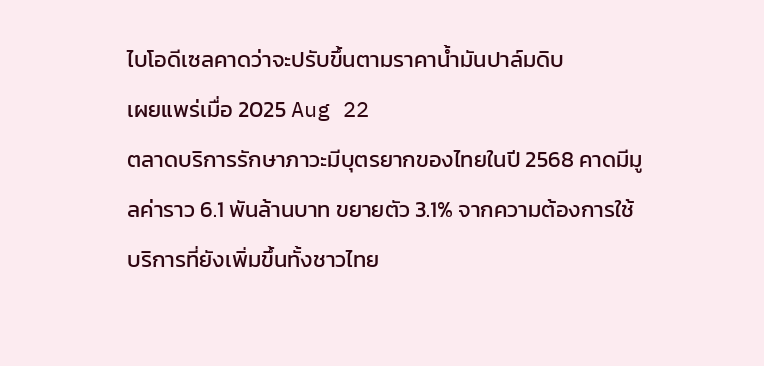ไบโอดีเซลคาดว่าจะปรับขึ้นตามราคาน้ำมันปาล์มดิบ
เผยแพร่เมื่อ 2025 Aug 22
ตลาดบริการรักษาภาวะมีบุตรยากของไทยในปี 2568 คาดมีมูลค่าราว 6.1 พันล้านบาท ขยายตัว 3.1% จากความต้องการใช้บริการที่ยังเพิ่มขึ้นทั้งชาวไทย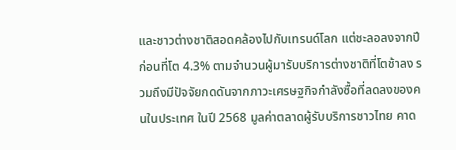และชาวต่างชาติสอดคล้องไปกับเทรนด์โลก แต่ชะลอลงจากปีก่อนที่โต 4.3% ตามจำนวนผู้มารับบริการต่างชาติที่โตช้าลง รวมถึงมีปัจจัยกดดันจากภาวะเศรษฐกิจกำลังซื้อที่ลดลงของคนในประเทศ ในปี 2568 มูลค่าตลาดผู้รับบริการชาวไทย คาด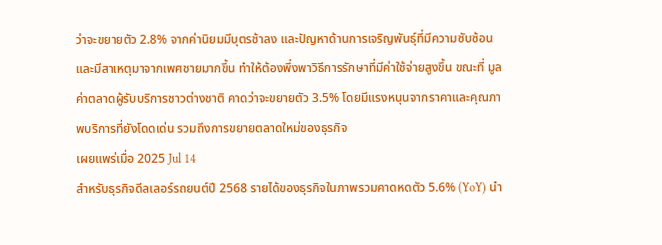ว่าจะขยายตัว 2.8% จากค่านิยมมีบุตรช้าลง และปัญหาด้านการเจริญพันธุ์ที่มีความซับซ้อนและมีสาเหตุมาจากเพศชายมากขึ้น ทำให้ต้องพึ่งพาวิธีการรักษาที่มีค่าใช้จ่ายสูงขึ้น ขณะที่ มูลค่าตลาดผู้รับบริการชาวต่างชาติ คาดว่าจะขยายตัว 3.5% โดยมีแรงหนุนจากราคาและคุณภาพบริการที่ยังโดดเด่น รวมถึงการขยายตลาดใหม่ของธุรกิจ
เผยแพร่เมื่อ 2025 Jul 14
สำหรับธุรกิจดีลเลอร์รถยนต์ปี 2568 รายได้ของธุรกิจในภาพรวมคาดหดตัว 5.6% (YoY) นำ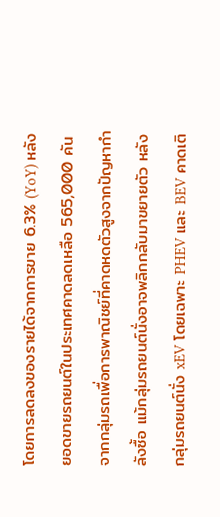โดยการลดลงของรายได้จากการขาย 6.3% (YoY) หลังยอดขายรถยนต์ในประเทศคาดลดเหลือ 565,000 คัน จากกลุ่มรถเพื่อการพาณิชย์ที่คาดหดตัวสูงจากปัญหากำลังซื้อ แม้กลุ่มรถยนต์นั่งอาจพลิกกลับมาขยายตัว หลังกลุ่มรถยนต์นั่ง xEV โดยเฉพาะ PHEV และ BEV คาดเติ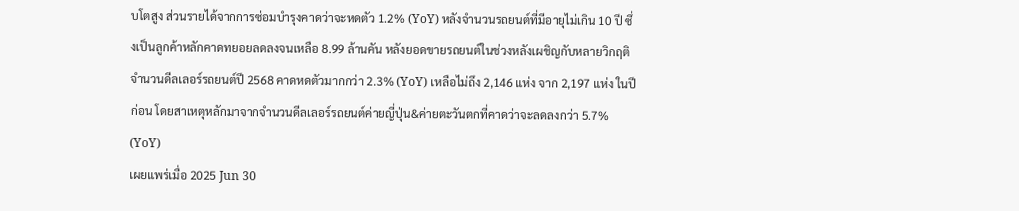บโตสูง ส่วนรายได้จากการซ่อมบำรุงคาดว่าจะหดตัว 1.2% (YoY) หลังจำนวนรถยนต์ที่มีอายุไม่เกิน 10 ปี ซึ่งเป็นลูกค้าหลักคาดทยอยลดลงจนเหลือ 8.99 ล้านคัน หลังยอดขายรถยนต์ในช่วงหลังเผชิญกับหลายวิกฤติ จำนวนดีลเลอร์รถยนต์ปี 2568 คาดหดตัวมากกว่า 2.3% (YoY) เหลือไม่ถึง 2,146 แห่ง จาก 2,197 แห่ง ในปีก่อน โดยสาเหตุหลักมาจากจำนวนดีลเลอร์รถยนต์ค่ายญี่ปุ่น&ค่ายตะวันตกที่คาดว่าจะลดลงกว่า 5.7% (YoY)
เผยแพร่เมื่อ 2025 Jun 30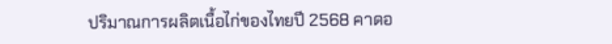ปริมาณการผลิตเนื้อไก่ของไทยปี 2568 คาดอ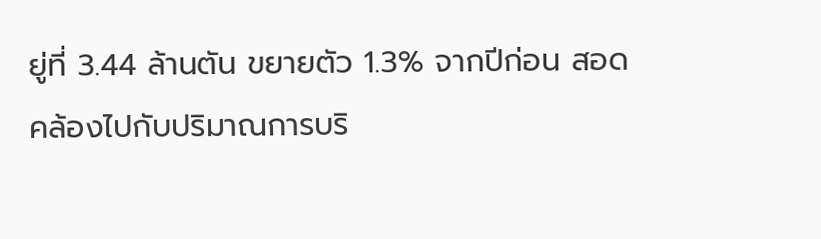ยู่ที่ 3.44 ล้านตัน ขยายตัว 1.3% จากปีก่อน สอดคล้องไปกับปริมาณการบริ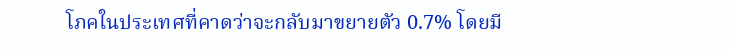โภคในประเทศที่คาดว่าจะกลับมาขยายตัว 0.7% โดยมี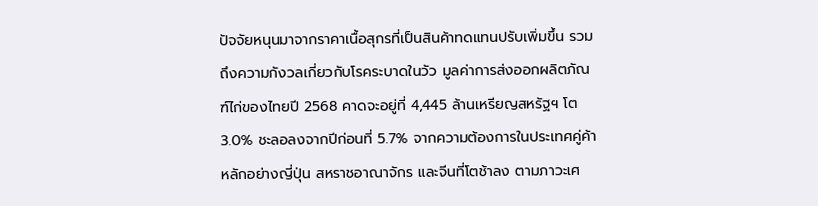ปัจจัยหนุนมาจากราคาเนื้อสุกรที่เป็นสินค้าทดแทนปรับเพิ่มขึ้น รวมถึงความกังวลเกี่ยวกับโรคระบาดในวัว มูลค่าการส่งออกผลิตภัณฑ์ไก่ของไทยปี 2568 คาดจะอยู่ที่ 4,445 ล้านเหรียญสหรัฐฯ โต 3.0% ชะลอลงจากปีก่อนที่ 5.7% จากความต้องการในประเทศคู่ค้าหลักอย่างญี่ปุ่น สหราชอาณาจักร และจีนที่โตช้าลง ตามภาวะเศ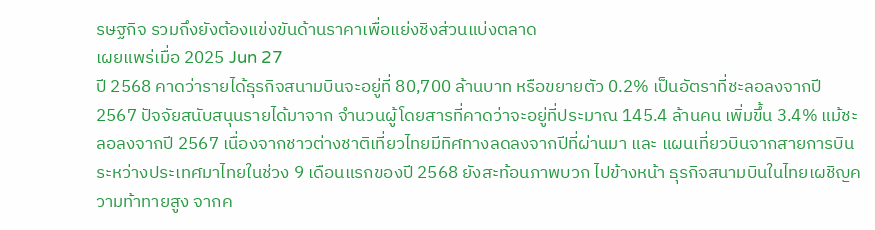รษฐกิจ รวมถึงยังต้องแข่งขันด้านราคาเพื่อแย่งชิงส่วนแบ่งตลาด
เผยแพร่เมื่อ 2025 Jun 27
ปี 2568 คาดว่ารายได้ธุรกิจสนามบินจะอยู่ที่ 80,700 ล้านบาท หรือขยายตัว 0.2% เป็นอัตราที่ชะลอลงจากปี 2567 ปัจจัยสนับสนุนรายได้มาจาก จำนวนผู้โดยสารที่คาดว่าจะอยู่ที่ประมาณ 145.4 ล้านคน เพิ่มขึ้น 3.4% แม้ชะลอลงจากปี 2567 เนื่องจากชาวต่างชาติเที่ยวไทยมีทิศทางลดลงจากปีที่ผ่านมา และ แผนเที่ยวบินจากสายการบินระหว่างประเทศมาไทยในช่วง 9 เดือนแรกของปี 2568 ยังสะท้อนภาพบวก ไปข้างหน้า ธุรกิจสนามบินในไทยเผชิญความท้าทายสูง จากค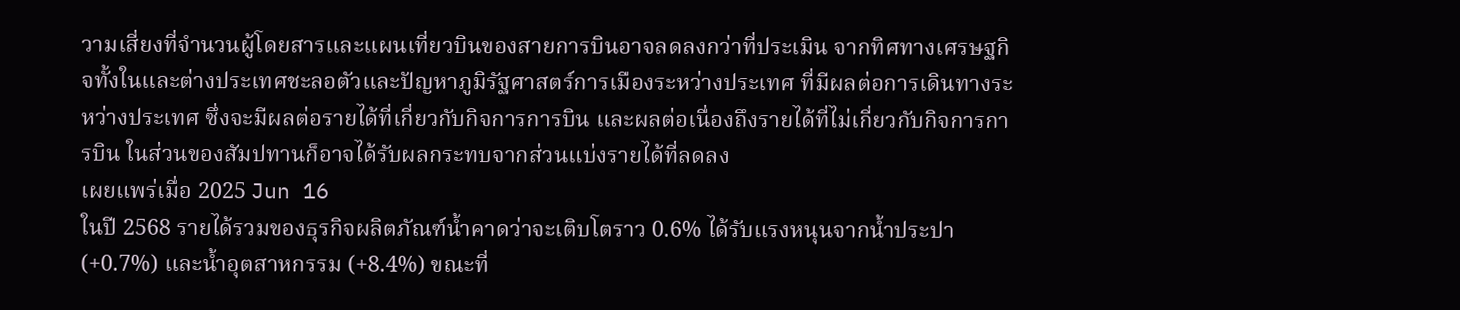วามเสี่ยงที่จำนวนผู้โดยสารและแผนเที่ยวบินของสายการบินอาจลดลงกว่าที่ประเมิน จากทิศทางเศรษฐกิจทั้งในและต่างประเทศชะลอตัวและปัญหาภูมิรัฐศาสตร์การเมืองระหว่างประเทศ ที่มีผลต่อการเดินทางระหว่างประเทศ ซึ่งจะมีผลต่อรายได้ที่เกี่ยวกับกิจการการบิน และผลต่อเนื่องถึงรายได้ที่ไม่เกี่ยวกับกิจการการบิน ในส่วนของสัมปทานก็อาจได้รับผลกระทบจากส่วนแบ่งรายได้ที่ลดลง
เผยแพร่เมื่อ 2025 Jun 16
ในปี 2568 รายได้รวมของธุรกิจผลิตภัณฑ์น้ำคาดว่าจะเติบโตราว 0.6% ได้รับแรงหนุนจากน้ำประปา (+0.7%) และน้ำอุตสาหกรรม (+8.4%) ขณะที่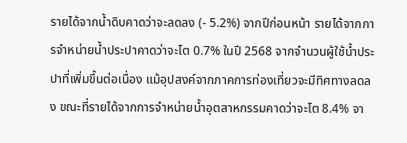รายได้จากน้ำดิบคาดว่าจะลดลง (- 5.2%) จากปีก่อนหน้า รายได้จากการจำหน่ายน้ำประปาคาดว่าจะโต 0.7% ในปี 2568 จากจำนวนผู้ใช้น้ำประปาที่เพิ่มขึ้นต่อเนื่อง แม้อุปสงค์จากภาคการท่องเที่ยวจะมีทิศทางลดลง ขณะที่รายได้จากการจำหน่ายน้ำอุตสาหกรรมคาดว่าจะโต 8.4% จา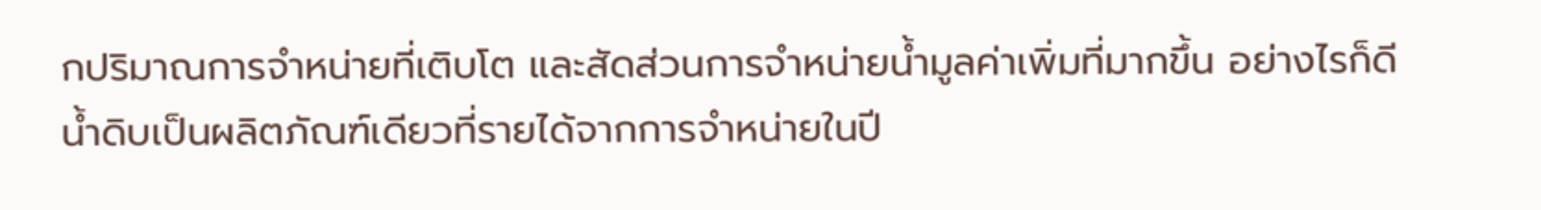กปริมาณการจำหน่ายที่เติบโต และสัดส่วนการจำหน่ายน้ำมูลค่าเพิ่มที่มากขึ้น อย่างไรก็ดี น้ำดิบเป็นผลิตภัณฑ์เดียวที่รายได้จากการจำหน่ายในปี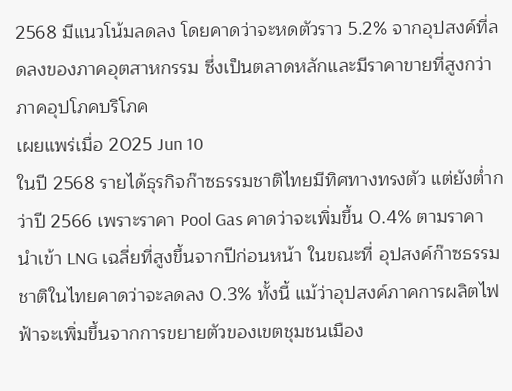2568 มีแนวโน้มลดลง โดยคาดว่าจะหดตัวราว 5.2% จากอุปสงค์ที่ลดลงของภาคอุตสาหกรรม ซึ่งเป็นตลาดหลักและมีราคาขายที่สูงกว่าภาคอุปโภคบริโภค
เผยแพร่เมื่อ 2025 Jun 10
ในปี 2568 รายได้ธุรกิจก๊าซธรรมชาติไทยมีทิศทางทรงตัว แต่ยังต่ำกว่าปี 2566 เพราะราคา Pool Gas คาดว่าจะเพิ่มขึ้น 0.4% ตามราคานำเข้า LNG เฉลี่ยที่สูงขึ้นจากปีก่อนหน้า ในขณะที่ อุปสงค์ก๊าซธรรมชาติในไทยคาดว่าจะลดลง 0.3% ทั้งนี้ แม้ว่าอุปสงค์ภาคการผลิตไฟฟ้าจะเพิ่มขึ้นจากการขยายตัวของเขตชุมชนเมือง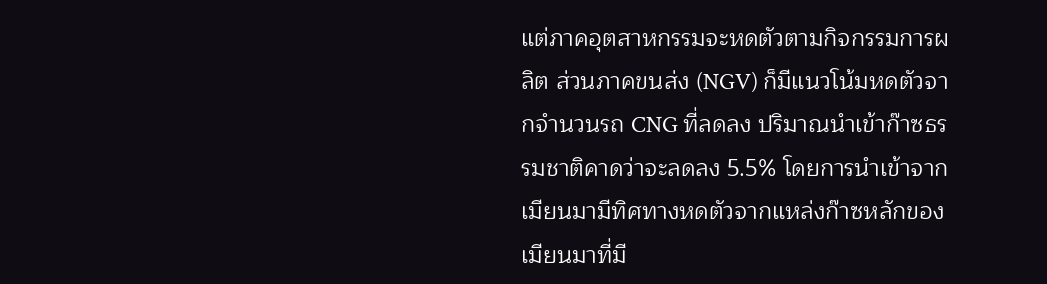แต่ภาคอุตสาหกรรมจะหดตัวตามกิจกรรมการผลิต ส่วนภาคขนส่ง (NGV) ก็มีแนวโน้มหดตัวจากจำนวนรถ CNG ที่ลดลง ปริมาณนำเข้าก๊าซธรรมชาติคาดว่าจะลดลง 5.5% โดยการนำเข้าจากเมียนมามีทิศทางหดตัวจากแหล่งก๊าซหลักของเมียนมาที่มี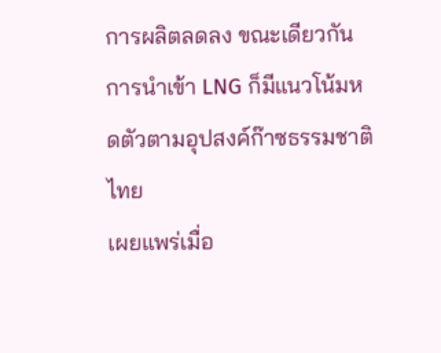การผลิตลดลง ขณะเดียวกัน การนำเข้า LNG ก็มีแนวโน้มหดตัวตามอุปสงค์ก๊าซธรรมชาติไทย
เผยแพร่เมื่อ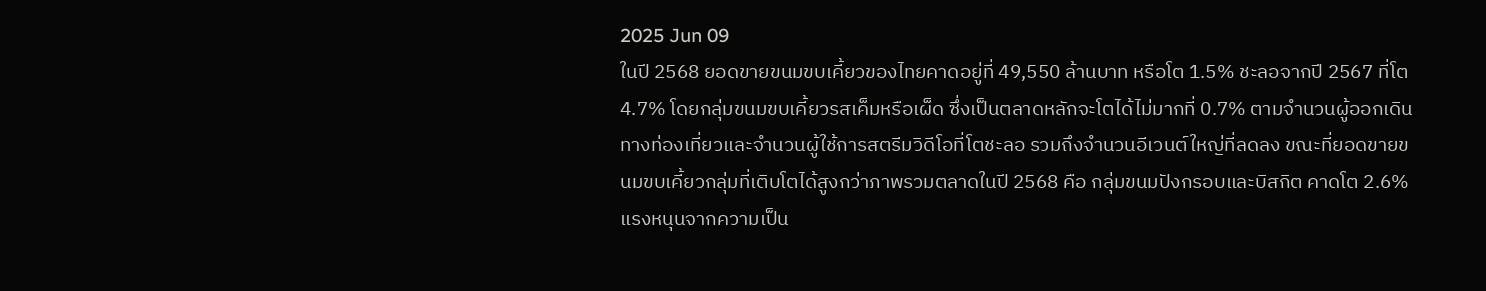2025 Jun 09
ในปี 2568 ยอดขายขนมขบเคี้ยวของไทยคาดอยู่ที่ 49,550 ล้านบาท หรือโต 1.5% ชะลอจากปี 2567 ที่โต 4.7% โดยกลุ่มขนมขบเคี้ยวรสเค็มหรือเผ็ด ซึ่งเป็นตลาดหลักจะโตได้ไม่มากที่ 0.7% ตามจำนวนผู้ออกเดินทางท่องเที่ยวและจำนวนผู้ใช้การสตรีมวิดีโอที่โตชะลอ รวมถึงจำนวนอีเวนต์ใหญ่ที่ลดลง ขณะที่ยอดขายขนมขบเคี้ยวกลุ่มที่เติบโตได้สูงกว่าภาพรวมตลาดในปี 2568 คือ กลุ่มขนมปังกรอบและบิสกิต คาดโต 2.6% แรงหนุนจากความเป็น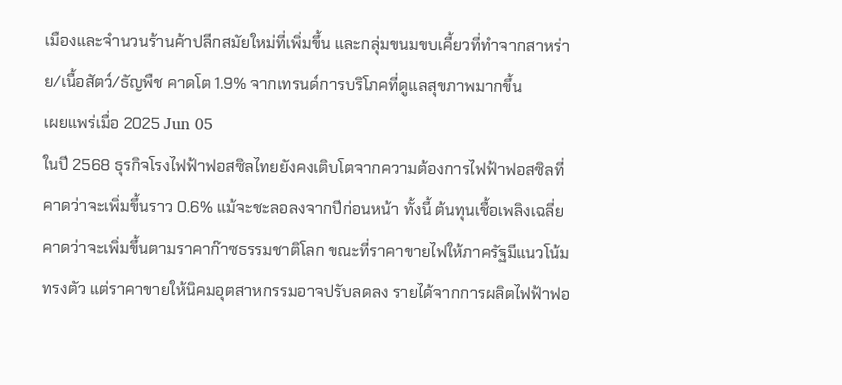เมืองและจำนวนร้านค้าปลีกสมัยใหม่ที่เพิ่มขึ้น และกลุ่มขนมขบเคี้ยวที่ทำจากสาหร่าย/เนื้อสัตว์/ธัญพืช คาดโต 1.9% จากเทรนด์การบริโภคที่ดูแลสุขภาพมากขึ้น
เผยแพร่เมื่อ 2025 Jun 05
ในปี 2568 ธุรกิจโรงไฟฟ้าฟอสซิลไทยยังคงเติบโตจากความต้องการไฟฟ้าฟอสซิลที่คาดว่าจะเพิ่มขึ้นราว 0.6% แม้จะชะลอลงจากปีก่อนหน้า ทั้งนี้ ต้นทุนเชื้อเพลิงเฉลี่ยคาดว่าจะเพิ่มขึ้นตามราคาก๊าซธรรมชาติโลก ขณะที่ราคาขายไฟให้ภาครัฐมีแนวโน้มทรงตัว แต่ราคาขายให้นิคมอุตสาหกรรมอาจปรับลดลง รายได้จากการผลิตไฟฟ้าฟอ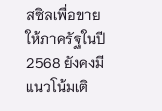สซิลเพื่อขายให้ภาครัฐในปี 2568 ยังคงมีแนวโน้มเติ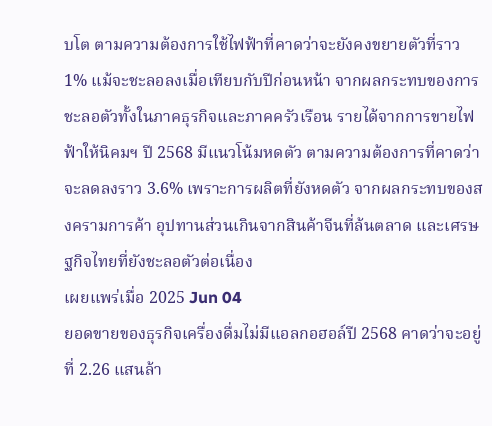บโต ตามความต้องการใช้ไฟฟ้าที่คาดว่าจะยังคงขยายตัวที่ราว 1% แม้จะชะลอลงเมื่อเทียบกับปีก่อนหน้า จากผลกระทบของการชะลอตัวทั้งในภาคธุรกิจและภาคครัวเรือน รายได้จากการขายไฟฟ้าให้นิคมฯ ปี 2568 มีแนวโน้มหดตัว ตามความต้องการที่คาดว่าจะลดลงราว 3.6% เพราะการผลิตที่ยังหดตัว จากผลกระทบของสงครามการค้า อุปทานส่วนเกินจากสินค้าจีนที่ล้นตลาด และเศรษฐกิจไทยที่ยังชะลอตัวต่อเนื่อง
เผยแพร่เมื่อ 2025 Jun 04
ยอดขายของธุรกิจเครื่องดื่มไม่มีแอลกอฮอล์ปี 2568 คาดว่าจะอยู่ที่ 2.26 แสนล้า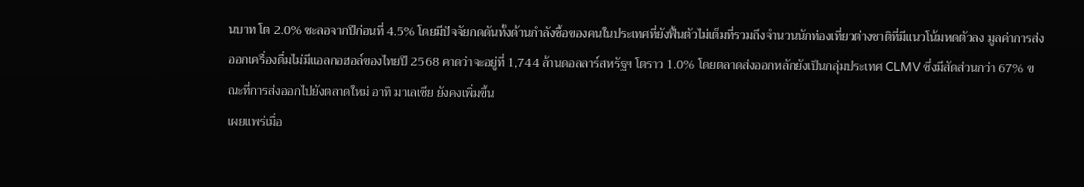นบาท โต 2.0% ชะลอจากปีก่อนที่ 4.5% โดยมีปัจจัยกดดันทั้งด้านกำลังซื้อของคนในประเทศที่ยังฟื้นตัวไม่เต็มที่รวมถึงจำนวนนักท่องเที่ยวต่างชาติที่มีแนวโน้มหดตัวลง มูลค่าการส่งออกเครื่องดื่มไม่มีแอลกอฮอล์ของไทยปี 2568 คาดว่าจะอยู่ที่ 1,744 ล้านดอลลาร์สหรัฐฯ โตราว 1.0% โดยตลาดส่งออกหลักยังเป็นกลุ่มประเทศ CLMV ซึ่งมีสัดส่วนกว่า 67% ขณะที่การส่งออกไปยังตลาดใหม่ อาทิ มาเลเซีย ยังคงเพิ่มขึ้น
เผยแพร่เมื่อ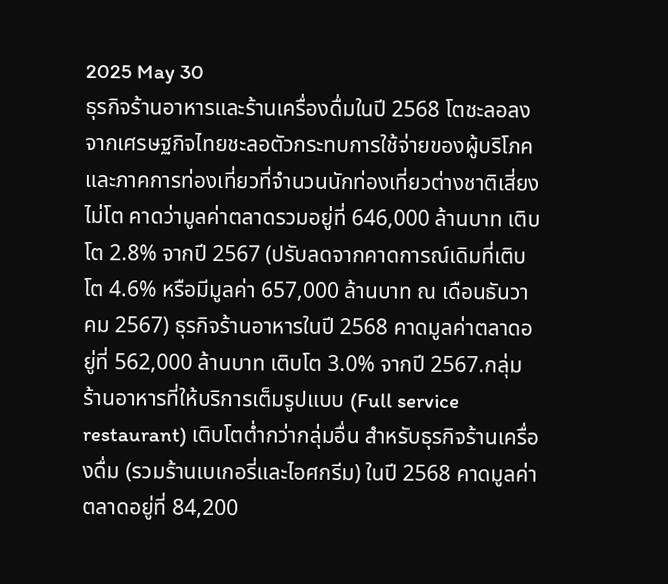2025 May 30
ธุรกิจร้านอาหารและร้านเครื่องดื่มในปี 2568 โตชะลอลง จากเศรษฐกิจไทยชะลอตัวกระทบการใช้จ่ายของผู้บริโภค และภาคการท่องเที่ยวที่จำนวนนักท่องเที่ยวต่างชาติเสี่ยงไม่โต คาดว่ามูลค่าตลาดรวมอยู่ที่ 646,000 ล้านบาท เติบโต 2.8% จากปี 2567 (ปรับลดจากคาดการณ์เดิมที่เติบโต 4.6% หรือมีมูลค่า 657,000 ล้านบาท ณ เดือนธันวาคม 2567) ธุรกิจร้านอาหารในปี 2568 คาดมูลค่าตลาดอยู่ที่ 562,000 ล้านบาท เติบโต 3.0% จากปี 2567.กลุ่มร้านอาหารที่ให้บริการเต็มรูปแบบ (Full service restaurant) เติบโตต่ำกว่ากลุ่มอื่น สำหรับธุรกิจร้านเครื่องดื่ม (รวมร้านเบเกอรี่และไอศกรีม) ในปี 2568 คาดมูลค่าตลาดอยู่ที่ 84,200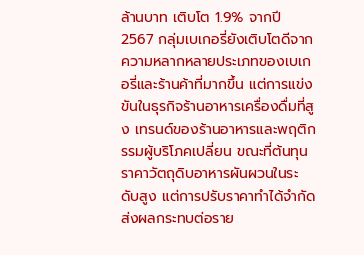ล้านบาท เติบโต 1.9% จากปี 2567 กลุ่มเบเกอรี่ยังเติบโตดีจากความหลากหลายประเภทของเบเกอรี่และร้านค้าที่มากขึ้น แต่การแข่งขันในธุรกิจร้านอาหารเครื่องดื่มที่สูง เทรนด์ของร้านอาหารและพฤติกรรมผู้บริโภคเปลี่ยน ขณะที่ต้นทุนราคาวัตถุดิบอาหารผันผวนในระดับสูง แต่การปรับราคาทำได้จำกัด ส่งผลกระทบต่อราย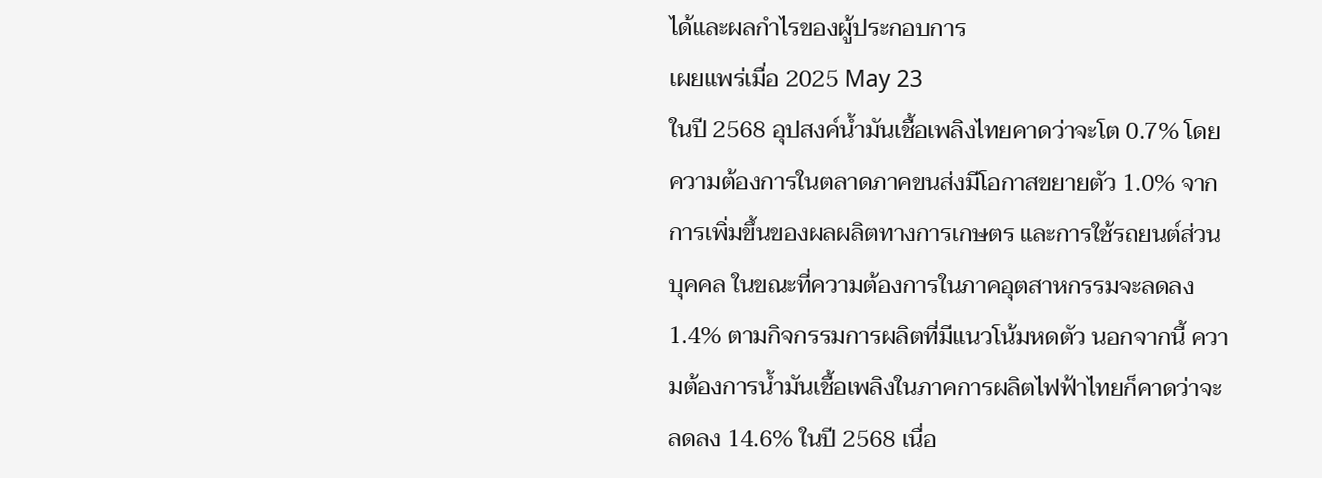ได้และผลกำไรของผู้ประกอบการ
เผยแพร่เมื่อ 2025 May 23
ในปี 2568 อุปสงค์น้ำมันเชื้อเพลิงไทยคาดว่าจะโต 0.7% โดยความต้องการในตลาดภาคขนส่งมีโอกาสขยายตัว 1.0% จากการเพิ่มขึ้นของผลผลิตทางการเกษตร และการใช้รถยนต์ส่วนบุคคล ในขณะที่ความต้องการในภาคอุตสาหกรรมจะลดลง 1.4% ตามกิจกรรมการผลิตที่มีแนวโน้มหดตัว นอกจากนี้ ความต้องการน้ำมันเชื้อเพลิงในภาคการผลิตไฟฟ้าไทยก็คาดว่าจะลดลง 14.6% ในปี 2568 เนื่อ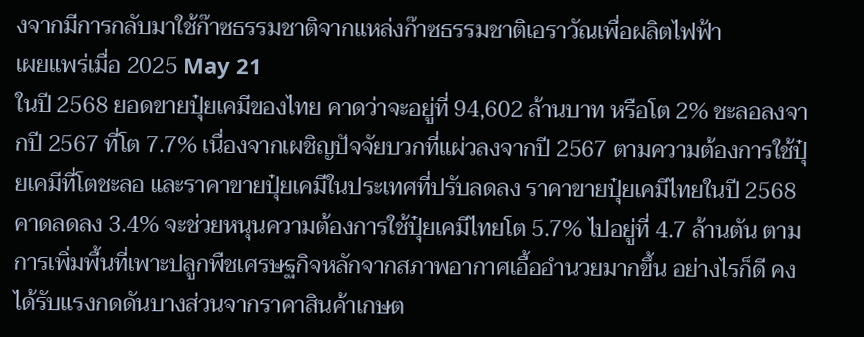งจากมีการกลับมาใช้ก๊าซธรรมชาติจากแหล่งก๊าซธรรมชาติเอราวัณเพื่อผลิตไฟฟ้า
เผยแพร่เมื่อ 2025 May 21
ในปี 2568 ยอดขายปุ๋ยเคมีของไทย คาดว่าจะอยู่ที่ 94,602 ล้านบาท หรือโต 2% ชะลอลงจากปี 2567 ที่โต 7.7% เนื่องจากเผชิญปัจจัยบวกที่แผ่วลงจากปี 2567 ตามความต้องการใช้ปุ๋ยเคมีที่โตชะลอ และราคาขายปุ๋ยเคมีในประเทศที่ปรับลดลง ราคาขายปุ๋ยเคมีไทยในปี 2568 คาดลดลง 3.4% จะช่วยหนุนความต้องการใช้ปุ๋ยเคมีไทยโต 5.7% ไปอยู่ที่ 4.7 ล้านตัน ตามการเพิ่มพื้นที่เพาะปลูกพืชเศรษฐกิจหลักจากสภาพอากาศเอื้ออำนวยมากขึ้น อย่างไรก็ดี คงได้รับแรงกดดันบางส่วนจากราคาสินค้าเกษต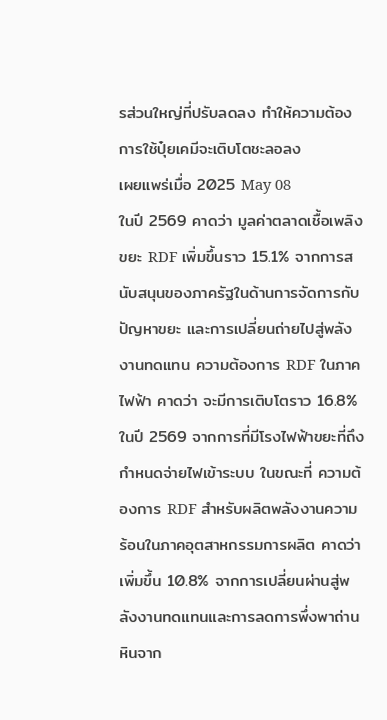รส่วนใหญ่ที่ปรับลดลง ทำให้ความต้องการใช้ปุ๋ยเคมีจะเติบโตชะลอลง
เผยแพร่เมื่อ 2025 May 08
ในปี 2569 คาดว่า มูลค่าตลาดเชื้อเพลิงขยะ RDF เพิ่มขึ้นราว 15.1% จากการสนับสนุนของภาครัฐในด้านการจัดการกับปัญหาขยะ และการเปลี่ยนถ่ายไปสู่พลังงานทดแทน ความต้องการ RDF ในภาคไฟฟ้า คาดว่า จะมีการเติบโตราว 16.8% ในปี 2569 จากการที่มีโรงไฟฟ้าขยะที่ถึงกำหนดจ่ายไฟเข้าระบบ ในขณะที่ ความต้องการ RDF สำหรับผลิตพลังงานความร้อนในภาคอุตสาหกรรมการผลิต คาดว่า เพิ่มขึ้น 10.8% จากการเปลี่ยนผ่านสู่พลังงานทดแทนและการลดการพึ่งพาถ่านหินจาก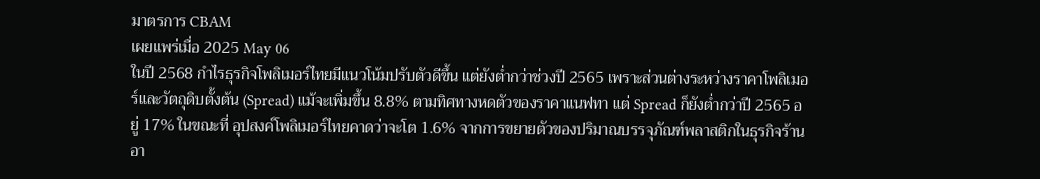มาตรการ CBAM
เผยแพร่เมื่อ 2025 May 06
ในปี 2568 กำไรธุรกิจโพลิเมอร์ไทยมีแนวโน้มปรับตัวดีขึ้น แต่ยังต่ำกว่าช่วงปี 2565 เพราะส่วนต่างระหว่างราคาโพลิเมอร์และวัตถุดิบตั้งต้น (Spread) แม้จะเพิ่มขึ้น 8.8% ตามทิศทางหดตัวของราคาแนฟทา แต่ Spread ก็ยังต่ำกว่าปี 2565 อยู่ 17% ในขณะที่ อุปสงค์โพลิเมอร์ไทยคาดว่าจะโต 1.6% จากการขยายตัวของปริมาณบรรจุภัณฑ์พลาสติกในธุรกิจร้านอา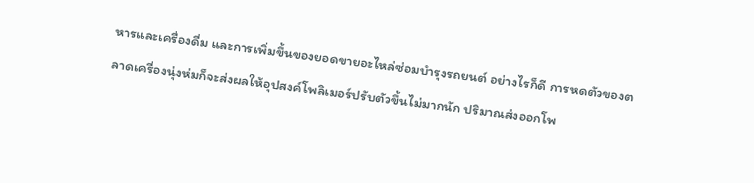หารและเครื่องดื่ม และการเพิ่มขึ้นของยอดขายอะไหล่ซ่อมบำรุงรถยนต์ อย่างไรก็ดี การหดตัวของตลาดเครื่องนุ่งห่มก็จะส่งผลให้อุปสงค์โพลิเมอร์ปรับตัวขึ้นไม่มากนัก ปริมาณส่งออกโพ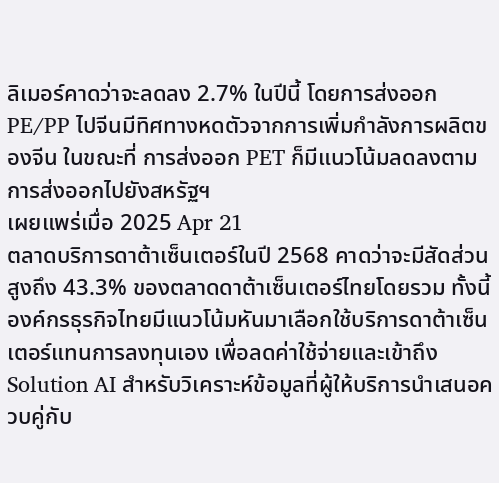ลิเมอร์คาดว่าจะลดลง 2.7% ในปีนี้ โดยการส่งออก PE/PP ไปจีนมีทิศทางหดตัวจากการเพิ่มกำลังการผลิตของจีน ในขณะที่ การส่งออก PET ก็มีแนวโน้มลดลงตามการส่งออกไปยังสหรัฐฯ
เผยแพร่เมื่อ 2025 Apr 21
ตลาดบริการดาต้าเซ็นเตอร์ในปี 2568 คาดว่าจะมีสัดส่วนสูงถึง 43.3% ของตลาดดาต้าเซ็นเตอร์ไทยโดยรวม ทั้งนี้ องค์กรธุรกิจไทยมีแนวโน้มหันมาเลือกใช้บริการดาต้าเซ็นเตอร์แทนการลงทุนเอง เพื่อลดค่าใช้จ่ายและเข้าถึง Solution AI สำหรับวิเคราะห์ข้อมูลที่ผู้ให้บริการนำเสนอควบคู่กับ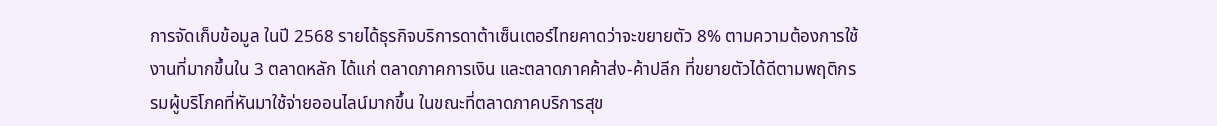การจัดเก็บข้อมูล ในปี 2568 รายได้ธุรกิจบริการดาต้าเซ็นเตอร์ไทยคาดว่าจะขยายตัว 8% ตามความต้องการใช้งานที่มากขึ้นใน 3 ตลาดหลัก ได้แก่ ตลาดภาคการเงิน และตลาดภาคค้าส่ง-ค้าปลีก ที่ขยายตัวได้ดีตามพฤติกรรมผู้บริโภคที่หันมาใช้จ่ายออนไลน์มากขึ้น ในขณะที่ตลาดภาคบริการสุข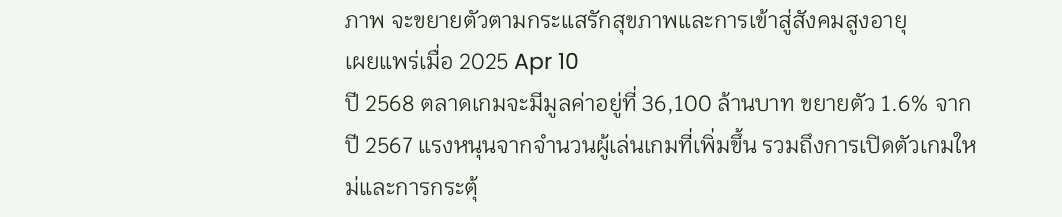ภาพ จะขยายตัวตามกระแสรักสุขภาพและการเข้าสู่สังคมสูงอายุ
เผยแพร่เมื่อ 2025 Apr 10
ปี 2568 ตลาดเกมจะมีมูลค่าอยู่ที่ 36,100 ล้านบาท ขยายตัว 1.6% จากปี 2567 แรงหนุนจากจำนวนผู้เล่นเกมที่เพิ่มขึ้น รวมถึงการเปิดตัวเกมใหม่และการกระตุ้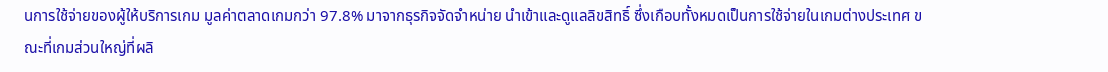นการใช้จ่ายของผู้ให้บริการเกม มูลค่าตลาดเกมกว่า 97.8% มาจากธุรกิจจัดจำหน่าย นำเข้าและดูแลลิขสิทธิ์ ซึ่งเกือบทั้งหมดเป็นการใช้จ่ายในเกมต่างประเทศ ขณะที่เกมส่วนใหญ่ที่ผลิ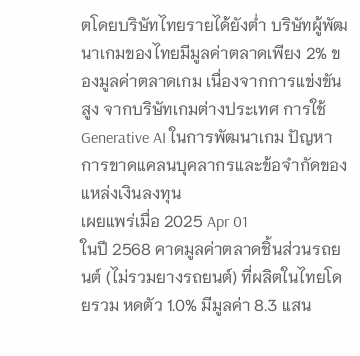ตโดยบริษัทไทยรายได้ยังต่ำ บริษัทผู้พัฒนาเกมของไทยมีมูลค่าตลาดเพียง 2% ของมูลค่าตลาดเกม เนื่องจากการแข่งขันสูง จากบริษัทเกมต่างประเทศ การใช้ Generative AI ในการพัฒนาเกม ปัญหาการขาดแคลนบุคลากรและข้อจำกัดของแหล่งเงินลงทุน
เผยแพร่เมื่อ 2025 Apr 01
ในปี 2568 คาดมูลค่าตลาดชิ้นส่วนรถยนต์ (ไม่รวมยางรถยนต์) ที่ผลิตในไทยโดยรวม หดตัว 1.0% มีมูลค่า 8.3 แสน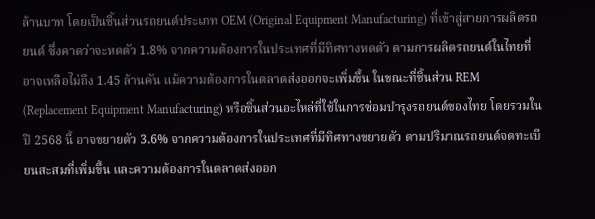ล้านบาท โดยเป็นชิ้นส่วนรถยนต์ประเภท OEM (Original Equipment Manufacturing) ที่เข้าสู่สายการผลิตรถยนต์ ซึ่งคาดว่าจะหดตัว 1.8% จากความต้องการในประเทศที่มีทิศทางหดตัว ตามการผลิตรถยนต์ในไทยที่อาจเหลือไม่ถึง 1.45 ล้านคัน แม้ความต้องการในตลาดส่งออกจะเพิ่มขึ้น ในขณะที่ชิ้นส่วน REM (Replacement Equipment Manufacturing) หรือชิ้นส่วนอะไหล่ที่ใช้ในการซ่อมบำรุงรถยนต์ของไทย โดยรวมในปี 2568 นี้ อาจขยายตัว 3.6% จากความต้องการในประเทศที่มีทิศทางขยายตัว ตามปริมาณรถยนต์จดทะเบียนสะสมที่เพิ่มขึ้น และความต้องการในตลาดส่งออก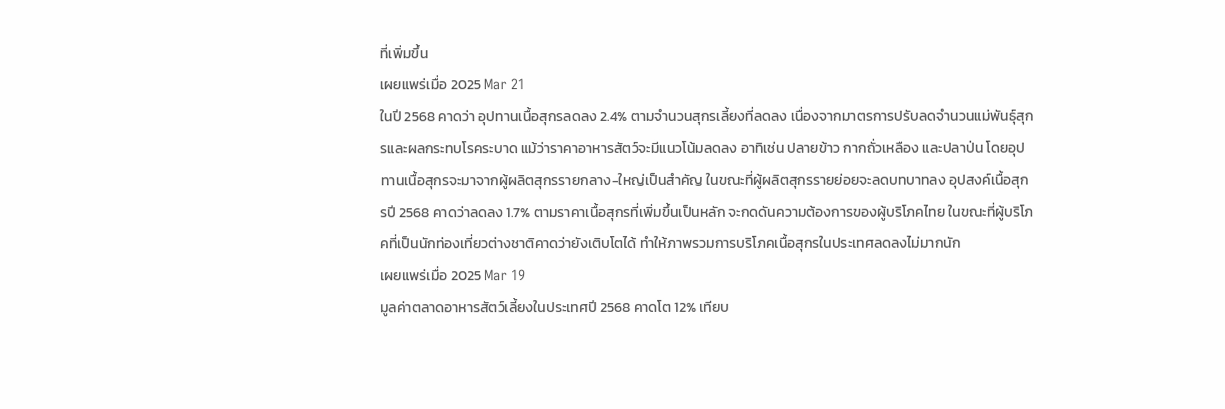ที่เพิ่มขึ้น
เผยแพร่เมื่อ 2025 Mar 21
ในปี 2568 คาดว่า อุปทานเนื้อสุกรลดลง 2.4% ตามจำนวนสุกรเลี้ยงที่ลดลง เนื่องจากมาตรการปรับลดจำนวนแม่พันธุ์สุกรและผลกระทบโรคระบาด แม้ว่าราคาอาหารสัตว์จะมีแนวโน้มลดลง อาทิเช่น ปลายข้าว กากถั่วเหลือง และปลาป่น โดยอุปทานเนื้อสุกรจะมาจากผู้ผลิตสุกรรายกลาง-ใหญ่เป็นสำคัญ ในขณะที่ผู้ผลิตสุกรรายย่อยจะลดบทบาทลง อุปสงค์เนื้อสุกรปี 2568 คาดว่าลดลง 1.7% ตามราคาเนื้อสุกรที่เพิ่มขึ้นเป็นหลัก จะกดดันความต้องการของผู้บริโภคไทย ในขณะที่ผู้บริโภคที่เป็นนักท่องเที่ยวต่างชาติคาดว่ายังเติบโตได้ ทำให้ภาพรวมการบริโภคเนื้อสุกรในประเทศลดลงไม่มากนัก
เผยแพร่เมื่อ 2025 Mar 19
มูลค่าตลาดอาหารสัตว์เลี้ยงในประเทศปี 2568 คาดโต 12% เทียบ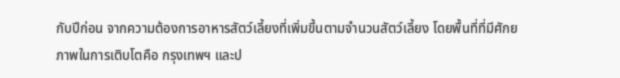กับปีก่อน จากความต้องการอาหารสัตว์เลี้ยงที่เพิ่มขึ้นตามจำนวนสัตว์เลี้ยง โดยพื้นที่ที่มีศักยภาพในการเติบโตคือ กรุงเทพฯ และป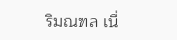ริมณฑล เนื่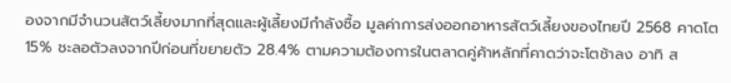องจากมีจำนวนสัตว์เลี้ยงมากที่สุดและผู้เลี้ยงมีกำลังซื้อ มูลค่าการส่งออกอาหารสัตว์เลี้ยงของไทยปี 2568 คาดโต 15% ชะลอตัวลงจากปีก่อนที่ขยายตัว 28.4% ตามความต้องการในตลาดคู่ค้าหลักที่คาดว่าจะโตช้าลง อาทิ ส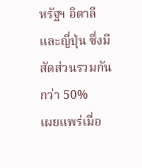หรัฐฯ อิตาลี และญี่ปุ่น ซึ่งมีสัดส่วนรวมกันกว่า 50%
เผยแพร่เมื่อ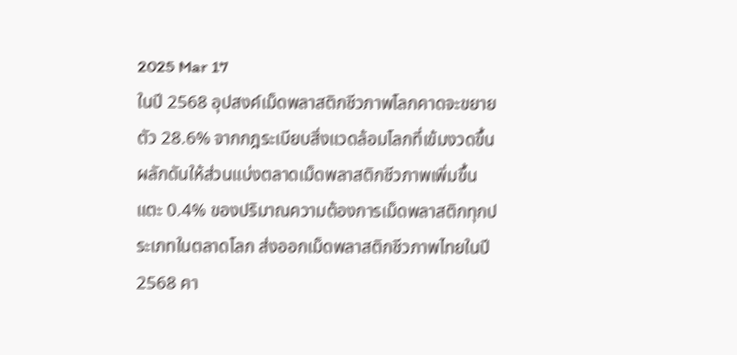2025 Mar 17
ในปี 2568 อุปสงค์เม็ดพลาสติกชีวภาพโลกคาดจะขยายตัว 28.6% จากกฎระเบียบสิ่งแวดล้อมโลกที่เข้มงวดขึ้น ผลักดันให้ส่วนแบ่งตลาดเม็ดพลาสติกชีวภาพเพิ่มขึ้นแตะ 0.4% ของปริมาณความต้องการเม็ดพลาสติกทุกประเภทในตลาดโลก ส่งออกเม็ดพลาสติกชีวภาพไทยในปี 2568 คา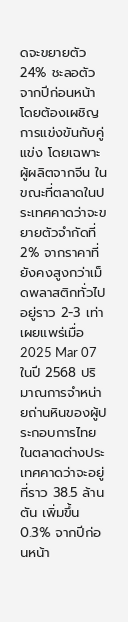ดจะขยายตัว 24% ชะลอตัวจากปีก่อนหน้า โดยต้องเผชิญการแข่งขันกับคู่แข่ง โดยเฉพาะผู้ผลิตจากจีน ในขณะที่ตลาดในประเทศคาดว่าจะขยายตัวจำกัดที่ 2% จากราคาที่ยังคงสูงกว่าเม็ดพลาสติกทั่วไปอยู่ราว 2-3 เท่า
เผยแพร่เมื่อ 2025 Mar 07
ในปี 2568 ปริมาณการจำหน่ายถ่านหินของผู้ประกอบการไทย ในตลาดต่างประเทศคาดว่าจะอยู่ที่ราว 38.5 ล้านตัน เพิ่มขึ้น 0.3% จากปีก่อนหน้า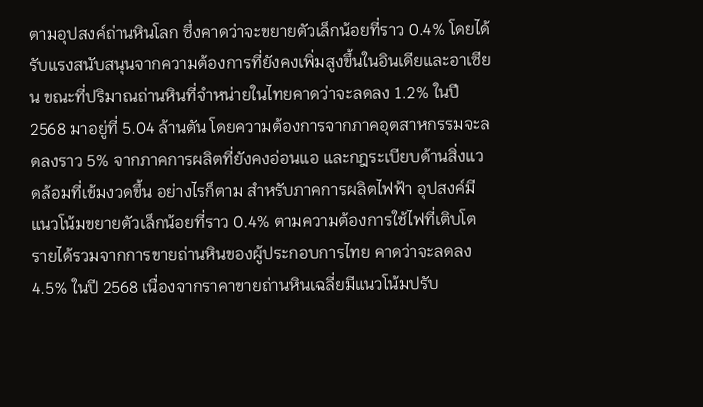ตามอุปสงค์ถ่านหินโลก ซึ่งคาดว่าจะขยายตัวเล็กน้อยที่ราว 0.4% โดยได้รับแรงสนับสนุนจากความต้องการที่ยังคงเพิ่มสูงขึ้นในอินเดียและอาเซียน ขณะที่ปริมาณถ่านหินที่จำหน่ายในไทยคาดว่าจะลดลง 1.2% ในปี 2568 มาอยู่ที่ 5.04 ล้านตัน โดยความต้องการจากภาคอุตสาหกรรมจะลดลงราว 5% จากภาคการผลิตที่ยังคงอ่อนแอ และกฎระเบียบด้านสิ่งแวดล้อมที่เข้มงวดขึ้น อย่างไรก็ตาม สำหรับภาคการผลิตไฟฟ้า อุปสงค์มีแนวโน้มขยายตัวเล็กน้อยที่ราว 0.4% ตามความต้องการใช้ไฟที่เติบโต รายได้รวมจากการขายถ่านหินของผู้ประกอบการไทย คาดว่าจะลดลง 4.5% ในปี 2568 เนื่องจากราคาขายถ่านหินเฉลี่ยมีแนวโน้มปรับ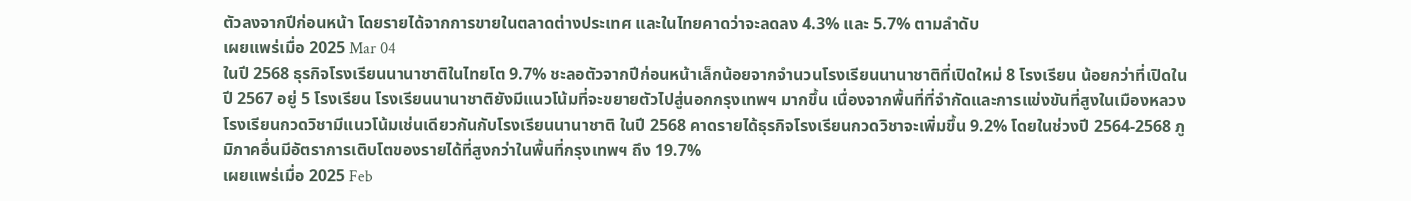ตัวลงจากปีก่อนหน้า โดยรายได้จากการขายในตลาดต่างประเทศ และในไทยคาดว่าจะลดลง 4.3% และ 5.7% ตามลำดับ
เผยแพร่เมื่อ 2025 Mar 04
ในปี 2568 ธุรกิจโรงเรียนนานาชาติในไทยโต 9.7% ชะลอตัวจากปีก่อนหน้าเล็กน้อยจากจำนวนโรงเรียนนานาชาติที่เปิดใหม่ 8 โรงเรียน น้อยกว่าที่เปิดในปี 2567 อยู่ 5 โรงเรียน โรงเรียนนานาชาติยังมีแนวโน้มที่จะขยายตัวไปสู่นอกกรุงเทพฯ มากขึ้น เนื่องจากพื้นที่ที่จำกัดและการแข่งขันที่สูงในเมืองหลวง โรงเรียนกวดวิชามีแนวโน้มเช่นเดียวกันกับโรงเรียนนานาชาติ ในปี 2568 คาดรายได้ธุรกิจโรงเรียนกวดวิชาจะเพิ่มขึ้น 9.2% โดยในช่วงปี 2564-2568 ภูมิภาคอื่นมีอัตราการเติบโตของรายได้ที่สูงกว่าในพื้นที่กรุงเทพฯ ถึง 19.7%
เผยแพร่เมื่อ 2025 Feb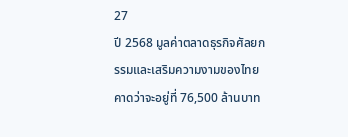27
ปี 2568 มูลค่าตลาดธุรกิจศัลยกรรมและเสริมความงามของไทยคาดว่าจะอยู่ที่ 76,500 ล้านบาท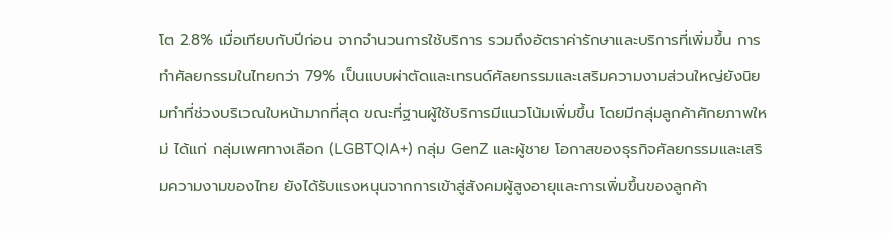โต 2.8% เมื่อเทียบกับปีก่อน จากจำนวนการใช้บริการ รวมถึงอัตราค่ารักษาและบริการที่เพิ่มขึ้น การทำศัลยกรรมในไทยกว่า 79% เป็นแบบผ่าตัดและเทรนด์ศัลยกรรมและเสริมความงามส่วนใหญ่ยังนิยมทำที่ช่วงบริเวณใบหน้ามากที่สุด ขณะที่ฐานผู้ใช้บริการมีแนวโน้มเพิ่มขึ้น โดยมีกลุ่มลูกค้าศักยภาพใหม่ ได้แก่ กลุ่มเพศทางเลือก (LGBTQIA+) กลุ่ม GenZ และผู้ชาย โอกาสของธุรกิจศัลยกรรมและเสริมความงามของไทย ยังได้รับแรงหนุนจากการเข้าสู่สังคมผู้สูงอายุและการเพิ่มขึ้นของลูกค้า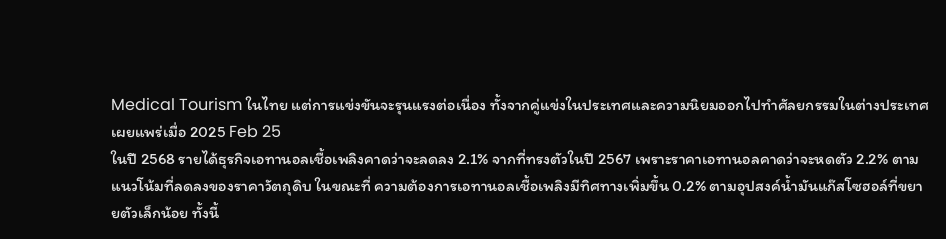Medical Tourism ในไทย แต่การแข่งขันจะรุนแรงต่อเนื่อง ทั้งจากคู่แข่งในประเทศและความนิยมออกไปทำศัลยกรรมในต่างประเทศ
เผยแพร่เมื่อ 2025 Feb 25
ในปี 2568 รายได้ธุรกิจเอทานอลเชื้อเพลิงคาดว่าจะลดลง 2.1% จากที่ทรงตัวในปี 2567 เพราะราคาเอทานอลคาดว่าจะหดตัว 2.2% ตามแนวโน้มที่ลดลงของราคาวัตถุดิบ ในขณะที่ ความต้องการเอทานอลเชื้อเพลิงมีทิศทางเพิ่มขึ้น 0.2% ตามอุปสงค์น้ำมันแก๊สโซฮอล์ที่ขยายตัวเล็กน้อย ทั้งนี้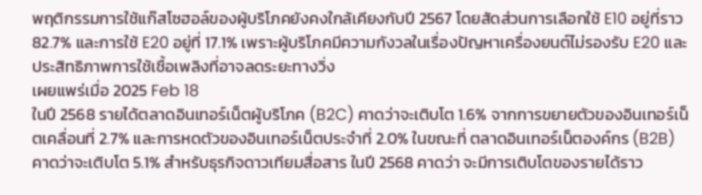พฤติกรรมการใช้แก๊สโซฮอล์ของผู้บริโภคยังคงใกล้เคียงกับปี 2567 โดยสัดส่วนการเลือกใช้ E10 อยู่ที่ราว 82.7% และการใช้ E20 อยู่ที่ 17.1% เพราะผู้บริโภคมีความกังวลในเรื่องปัญหาเครื่องยนต์ไม่รองรับ E20 และประสิทธิภาพการใช้เชื้อเพลิงที่อาจลดระยะทางวิ่ง
เผยแพร่เมื่อ 2025 Feb 18
ในปี 2568 รายได้ตลาดอินเทอร์เน็ตผู้บริโภค (B2C) คาดว่าจะเติบโต 1.6% จากการขยายตัวของอินเทอร์เน็ตเคลื่อนที่ 2.7% และการหดตัวของอินเทอร์เน็ตประจำที่ 2.0% ในขณะที่ ตลาดอินเทอร์เน็ตองค์กร (B2B) คาดว่าจะเติบโต 5.1% สำหรับธุรกิจดาวเทียมสื่อสาร ในปี 2568 คาดว่า จะมีการเติบโตของรายได้ราว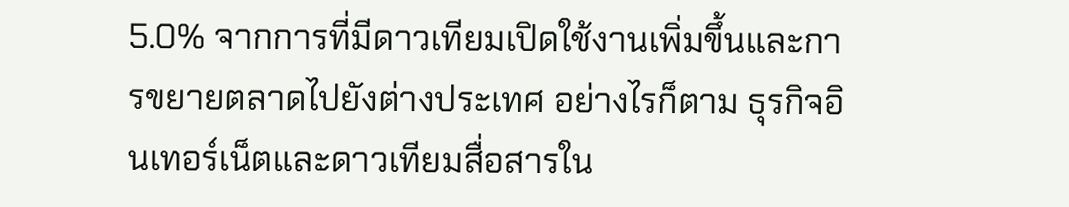5.0% จากการที่มีดาวเทียมเปิดใช้งานเพิ่มขึ้นและการขยายตลาดไปยังต่างประเทศ อย่างไรก็ตาม ธุรกิจอินเทอร์เน็ตและดาวเทียมสื่อสารใน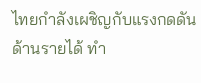ไทยกำลังเผชิญกับแรงกดดันด้านรายได้ ทำ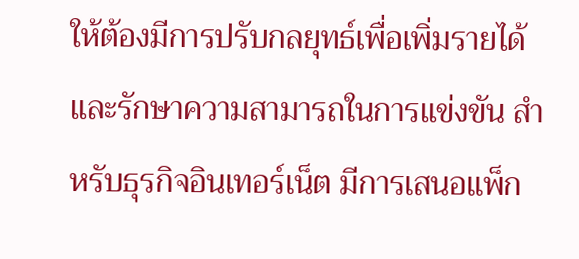ให้ต้องมีการปรับกลยุทธ์เพื่อเพิ่มรายได้และรักษาความสามารถในการแข่งขัน สำหรับธุรกิจอินเทอร์เน็ต มีการเสนอแพ็ก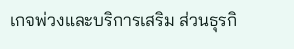เกจพ่วงและบริการเสริม ส่วนธุรกิ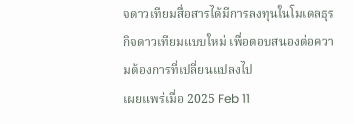จดาวเทียมสื่อสารได้มีการลงทุนในโมเดลธุรกิจดาวเทียมแบบใหม่ เพื่อตอบสนองต่อความต้องการที่เปลี่ยนแปลงไป
เผยแพร่เมื่อ 2025 Feb 11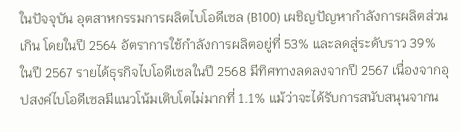ในปัจจุบัน อุตสาหกรรมการผลิตไบโอดีเซล (B100) เผชิญปัญหากำลังการผลิตส่วนเกิน โดยในปี 2564 อัตราการใช้กำลังการผลิตอยู่ที่ 53% และลดสู่ระดับราว 39% ในปี 2567 รายได้ธุรกิจไบโอดีเซลในปี 2568 มีทิศทางลดลงจากปี 2567 เนื่องจากอุปสงค์ไบโอดีเซลมีแนวโน้มเติบโตไม่มากที่ 1.1% แม้ว่าจะได้รับการสนับสนุนจากน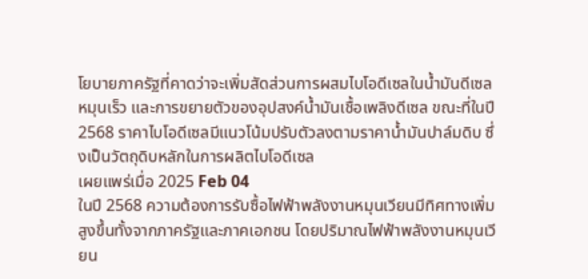โยบายภาครัฐที่คาดว่าจะเพิ่มสัดส่วนการผสมไบโอดีเซลในน้ำมันดีเซลหมุนเร็ว และการขยายตัวของอุปสงค์น้ำมันเชื้อเพลิงดีเซล ขณะที่ในปี 2568 ราคาไบโอดีเซลมีแนวโน้มปรับตัวลงตามราคาน้ำมันปาล์มดิบ ซึ่งเป็นวัตถุดิบหลักในการผลิตไบโอดีเซล
เผยแพร่เมื่อ 2025 Feb 04
ในปี 2568 ความต้องการรับซื้อไฟฟ้าพลังงานหมุนเวียนมีทิศทางเพิ่มสูงขึ้นทั้งจากภาครัฐและภาคเอกชน โดยปริมาณไฟฟ้าพลังงานหมุนเวียน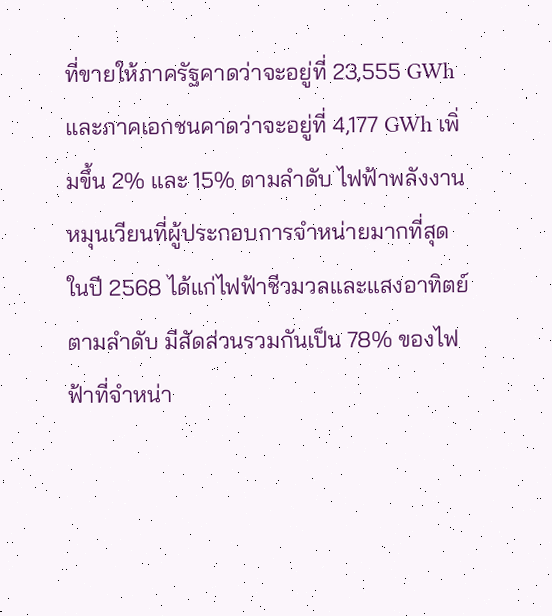ที่ขายให้ภาครัฐคาดว่าจะอยู่ที่ 23,555 GWh และภาคเอกชนคาดว่าจะอยู่ที่ 4,177 GWh เพิ่มขึ้น 2% และ 15% ตามลำดับ ไฟฟ้าพลังงานหมุนเวียนที่ผู้ประกอบการจำหน่ายมากที่สุดในปี 2568 ได้แก่ไฟฟ้าชีวมวลและแสงอาทิตย์ตามลำดับ มีสัดส่วนรวมกันเป็น 78% ของไฟฟ้าที่จำหน่า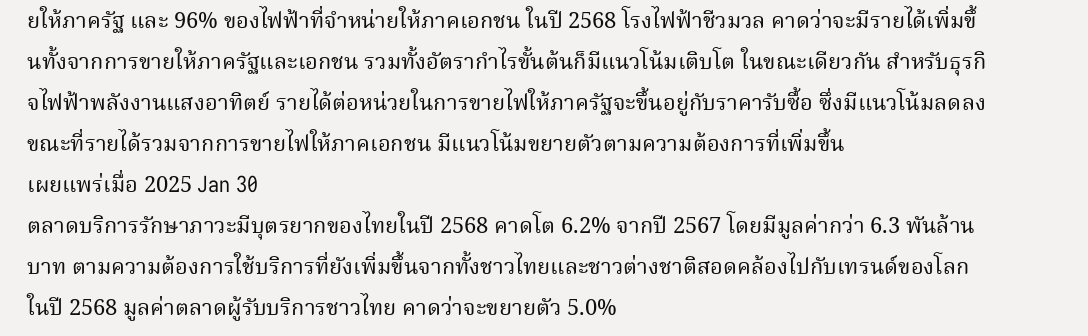ยให้ภาครัฐ และ 96% ของไฟฟ้าที่จำหน่ายให้ภาคเอกชน ในปี 2568 โรงไฟฟ้าชีวมวล คาดว่าจะมีรายได้เพิ่มขึ้นทั้งจากการขายให้ภาครัฐและเอกชน รวมทั้งอัตรากำไรขั้นต้นก็มีแนวโน้มเติบโต ในขณะเดียวกัน สำหรับธุรกิจไฟฟ้าพลังงานแสงอาทิตย์ รายได้ต่อหน่วยในการขายไฟให้ภาครัฐจะขึ้นอยู่กับราคารับซื้อ ซึ่งมีแนวโน้มลดลง ขณะที่รายได้รวมจากการขายไฟให้ภาคเอกชน มีแนวโน้มขยายตัวตามความต้องการที่เพิ่มขึ้น
เผยแพร่เมื่อ 2025 Jan 30
ตลาดบริการรักษาภาวะมีบุตรยากของไทยในปี 2568 คาดโต 6.2% จากปี 2567 โดยมีมูลค่ากว่า 6.3 พันล้านบาท ตามความต้องการใช้บริการที่ยังเพิ่มขึ้นจากทั้งชาวไทยและชาวต่างชาติสอดคล้องไปกับเทรนด์ของโลก ในปี 2568 มูลค่าตลาดผู้รับบริการชาวไทย คาดว่าจะขยายตัว 5.0%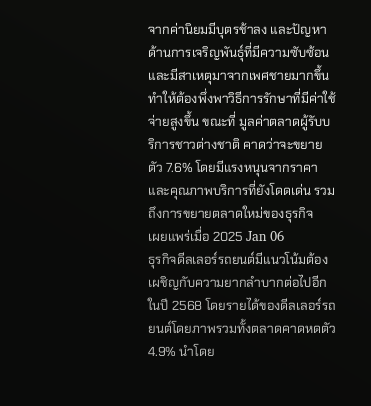จากค่านิยมมีบุตรช้าลง และปัญหาด้านการเจริญพันธุ์ที่มีความซับซ้อน และมีสาเหตุมาจากเพศชายมากขึ้น ทำให้ต้องพึ่งพาวิธีการรักษาที่มีค่าใช้จ่ายสูงขึ้น ขณะที่ มูลค่าตลาดผู้รับบริการชาวต่างชาติ คาดว่าจะขยายตัว 7.6% โดยมีแรงหนุนจากราคาและคุณภาพบริการที่ยังโดดเด่น รวมถึงการขยายตลาดใหม่ของธุรกิจ
เผยแพร่เมื่อ 2025 Jan 06
ธุรกิจดีลเลอร์รถยนต์มีแนวโน้มต้องเผชิญกับความยากลำบากต่อไปอีกในปี 2568 โดยรายได้ของดีลเลอร์รถยนต์โดยภาพรวมทั้งตลาดคาดหดตัว 4.9% นำโดย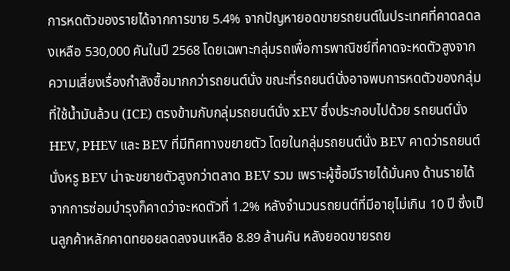การหดตัวของรายได้จากการขาย 5.4% จากปัญหายอดขายรถยนต์ในประเทศที่คาดลดลงเหลือ 530,000 คันในปี 2568 โดยเฉพาะกลุ่มรถเพื่อการพาณิชย์ที่คาดจะหดตัวสูงจากความเสี่ยงเรื่องกำลังซื้อมากกว่ารถยนต์นั่ง ขณะที่รถยนต์นั่งอาจพบการหดตัวของกลุ่มที่ใช้น้ำมันล้วน (ICE) ตรงข้ามกับกลุ่มรถยนต์นั่ง xEV ซึ่งประกอบไปด้วย รถยนต์นั่ง HEV, PHEV และ BEV ที่มีทิศทางขยายตัว โดยในกลุ่มรถยนต์นั่ง BEV คาดว่ารถยนต์นั่งหรู BEV น่าจะขยายตัวสูงกว่าตลาด BEV รวม เพราะผู้ซื้อมีรายได้มั่นคง ด้านรายได้จากการซ่อมบำรุงก็คาดว่าจะหดตัวที่ 1.2% หลังจำนวนรถยนต์ที่มีอายุไม่เกิน 10 ปี ซึ่งเป็นลูกค้าหลักคาดทยอยลดลงจนเหลือ 8.89 ล้านคัน หลังยอดขายรถย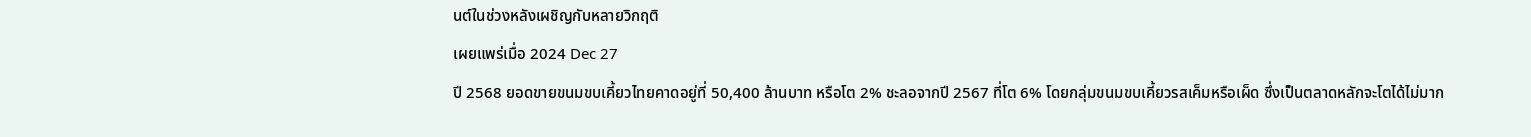นต์ในช่วงหลังเผชิญกับหลายวิกฤติ
เผยแพร่เมื่อ 2024 Dec 27
ปี 2568 ยอดขายขนมขบเคี้ยวไทยคาดอยู่ที่ 50,400 ล้านบาท หรือโต 2% ชะลอจากปี 2567 ที่โต 6% โดยกลุ่มขนมขบเคี้ยวรสเค็มหรือเผ็ด ซึ่งเป็นตลาดหลักจะโตได้ไม่มาก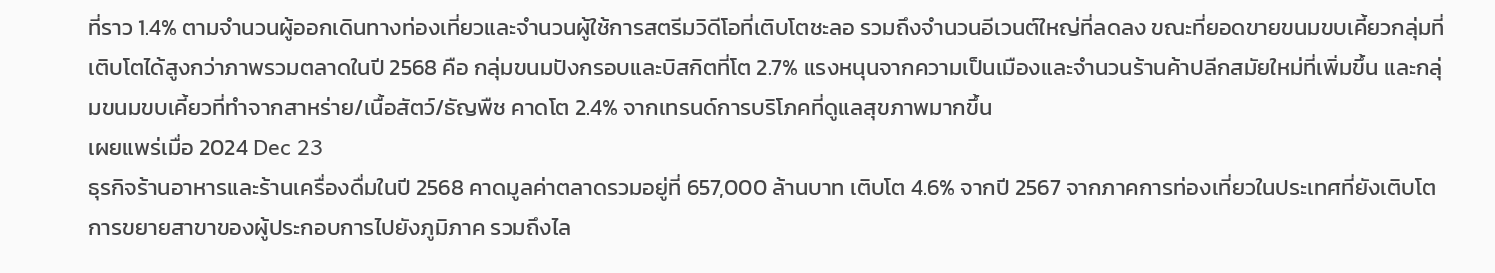ที่ราว 1.4% ตามจำนวนผู้ออกเดินทางท่องเที่ยวและจำนวนผู้ใช้การสตรีมวิดีโอที่เติบโตชะลอ รวมถึงจำนวนอีเวนต์ใหญ่ที่ลดลง ขณะที่ยอดขายขนมขบเคี้ยวกลุ่มที่เติบโตได้สูงกว่าภาพรวมตลาดในปี 2568 คือ กลุ่มขนมปังกรอบและบิสกิตที่โต 2.7% แรงหนุนจากความเป็นเมืองและจำนวนร้านค้าปลีกสมัยใหม่ที่เพิ่มขึ้น และกลุ่มขนมขบเคี้ยวที่ทำจากสาหร่าย/เนื้อสัตว์/ธัญพืช คาดโต 2.4% จากเทรนด์การบริโภคที่ดูแลสุขภาพมากขึ้น
เผยแพร่เมื่อ 2024 Dec 23
ธุรกิจร้านอาหารและร้านเครื่องดื่มในปี 2568 คาดมูลค่าตลาดรวมอยู่ที่ 657,000 ล้านบาท เติบโต 4.6% จากปี 2567 จากภาคการท่องเที่ยวในประเทศที่ยังเติบโต การขยายสาขาของผู้ประกอบการไปยังภูมิภาค รวมถึงไล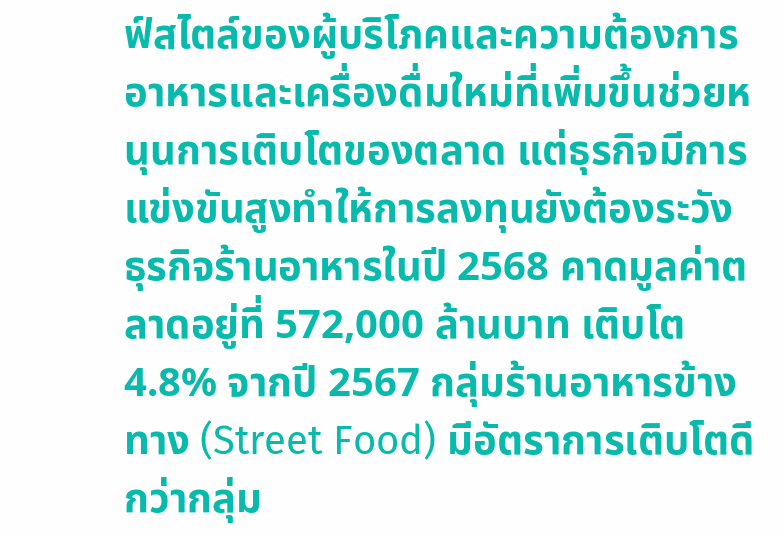ฟ์สไตล์ของผู้บริโภคและความต้องการอาหารและเครื่องดื่มใหม่ที่เพิ่มขึ้นช่วยหนุนการเติบโตของตลาด แต่ธุรกิจมีการแข่งขันสูงทำให้การลงทุนยังต้องระวัง ธุรกิจร้านอาหารในปี 2568 คาดมูลค่าตลาดอยู่ที่ 572,000 ล้านบาท เติบโต 4.8% จากปี 2567 กลุ่มร้านอาหารข้างทาง (Street Food) มีอัตราการเติบโตดีกว่ากลุ่ม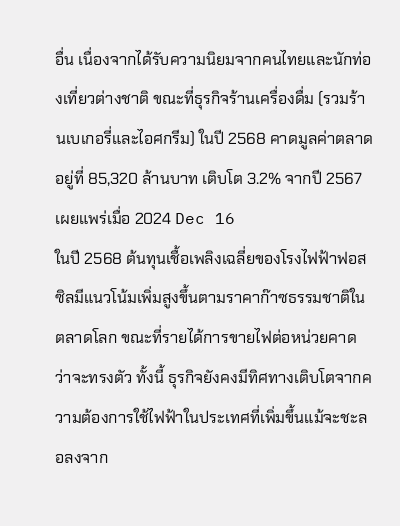อื่น เนื่องจากได้รับความนิยมจากคนไทยและนักท่องเที่ยวต่างชาติ ขณะที่ธุรกิจร้านเครื่องดื่ม (รวมร้านเบเกอรี่และไอศกรีม) ในปี 2568 คาดมูลค่าตลาดอยู่ที่ 85,320 ล้านบาท เติบโต 3.2% จากปี 2567
เผยแพร่เมื่อ 2024 Dec 16
ในปี 2568 ต้นทุนเชื้อเพลิงเฉลี่ยของโรงไฟฟ้าฟอสซิลมีแนวโน้มเพิ่มสูงขึ้นตามราคาก๊าซธรรมชาติในตลาดโลก ขณะที่รายได้การขายไฟต่อหน่วยคาดว่าจะทรงตัว ทั้งนี้ ธุรกิจยังคงมีทิศทางเติบโตจากความต้องการใช้ไฟฟ้าในประเทศที่เพิ่มขึ้นแม้จะชะลอลงจาก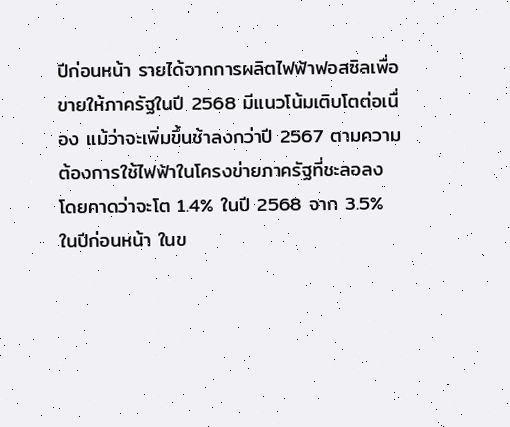ปีก่อนหน้า รายได้จากการผลิตไฟฟ้าฟอสซิลเพื่อขายให้ภาครัฐในปี 2568 มีแนวโน้มเติบโตต่อเนื่อง แม้ว่าจะเพิ่มขึ้นช้าลงกว่าปี 2567 ตามความต้องการใช้ไฟฟ้าในโครงข่ายภาครัฐที่ชะลอลง โดยคาดว่าจะโต 1.4% ในปี 2568 จาก 3.5% ในปีก่อนหน้า ในข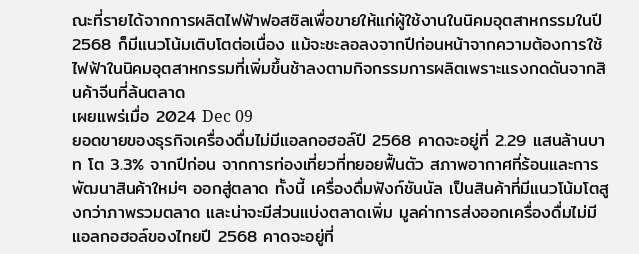ณะที่รายได้จากการผลิตไฟฟ้าฟอสซิลเพื่อขายให้แก่ผู้ใช้งานในนิคมอุตสาหกรรมในปี 2568 ก็มีแนวโน้มเติบโตต่อเนื่อง แม้จะชะลอลงจากปีก่อนหน้าจากความต้องการใช้ไฟฟ้าในนิคมอุตสาหกรรมที่เพิ่มขึ้นช้าลงตามกิจกรรมการผลิตเพราะแรงกดดันจากสินค้าจีนที่ล้นตลาด
เผยแพร่เมื่อ 2024 Dec 09
ยอดขายของธุรกิจเครื่องดื่มไม่มีแอลกอฮอล์ปี 2568 คาดจะอยู่ที่ 2.29 แสนล้านบาท โต 3.3% จากปีก่อน จากการท่องเที่ยวที่ทยอยฟื้นตัว สภาพอากาศที่ร้อนและการพัฒนาสินค้าใหม่ๆ ออกสู่ตลาด ทั้งนี้ เครื่องดื่มฟังก์ชันนัล เป็นสินค้าที่มีแนวโน้มโตสูงกว่าภาพรวมตลาด และน่าจะมีส่วนแบ่งตลาดเพิ่ม มูลค่าการส่งออกเครื่องดื่มไม่มีแอลกอฮอล์ของไทยปี 2568 คาดจะอยู่ที่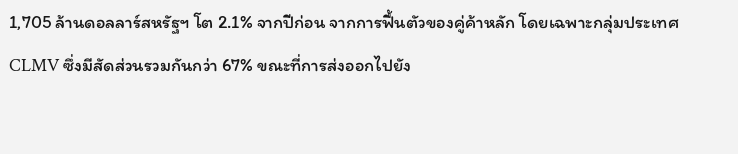1,705 ล้านดอลลาร์สหรัฐฯ โต 2.1% จากปีก่อน จากการฟื้นตัวของคู่ค้าหลัก โดยเฉพาะกลุ่มประเทศ CLMV ซึ่งมีสัดส่วนรวมกันกว่า 67% ขณะที่การส่งออกไปยัง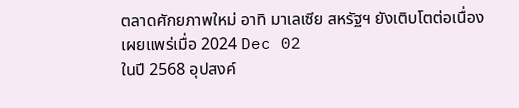ตลาดศักยภาพใหม่ อาทิ มาเลเซีย สหรัฐฯ ยังเติบโตต่อเนื่อง
เผยแพร่เมื่อ 2024 Dec 02
ในปี 2568 อุปสงค์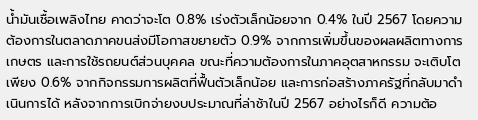น้ำมันเชื้อเพลิงไทย คาดว่าจะโต 0.8% เร่งตัวเล็กน้อยจาก 0.4% ในปี 2567 โดยความต้องการในตลาดภาคขนส่งมีโอกาสขยายตัว 0.9% จากการเพิ่มขึ้นของผลผลิตทางการเกษตร และการใช้รถยนต์ส่วนบุคคล ขณะที่ความต้องการในภาคอุตสาหกรรม จะเติบโตเพียง 0.6% จากกิจกรรมการผลิตที่ฟื้นตัวเล็กน้อย และการก่อสร้างภาครัฐที่กลับมาดำเนินการได้ หลังจากการเบิกจ่ายงบประมาณที่ล่าช้าในปี 2567 อย่างไรก็ดี ความต้อ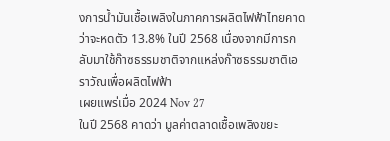งการน้ำมันเชื้อเพลิงในภาคการผลิตไฟฟ้าไทยคาดว่าจะหดตัว 13.8% ในปี 2568 เนื่องจากมีการกลับมาใช้ก๊าซธรรมชาติจากแหล่งก๊าซธรรมชาติเอราวัณเพื่อผลิตไฟฟ้า
เผยแพร่เมื่อ 2024 Nov 27
ในปี 2568 คาดว่า มูลค่าตลาดเชื้อเพลิงขยะ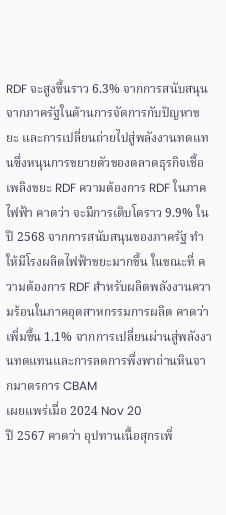RDF จะสูงขึ้นราว 6.3% จากการสนับสนุนจากภาครัฐในด้านการจัดการกับปัญหาขยะ และการเปลี่ยนถ่ายไปสู่พลังงานทดแทนซึ่งหนุนการขยายตัวของตลาดธุรกิจเชื้อเพลิงขยะ RDF ความต้องการ RDF ในภาคไฟฟ้า คาดว่า จะมีการเติบโตราว 9.9% ในปี 2568 จากการสนับสนุนของภาครัฐ ทำให้มีโรงผลิตไฟฟ้าขยะมากขึ้น ในขณะที่ ความต้องการ RDF สำหรับผลิตพลังงานความร้อนในภาคอุตสาหกรรมการผลิต คาดว่า เพิ่มขึ้น 1.1% จากการเปลี่ยนผ่านสู่พลังงานทดแทนและการลดการพึ่งพาถ่านหินจากมาตรการ CBAM
เผยแพร่เมื่อ 2024 Nov 20
ปี 2567 คาดว่า อุปทานเนื้อสุกรเพิ่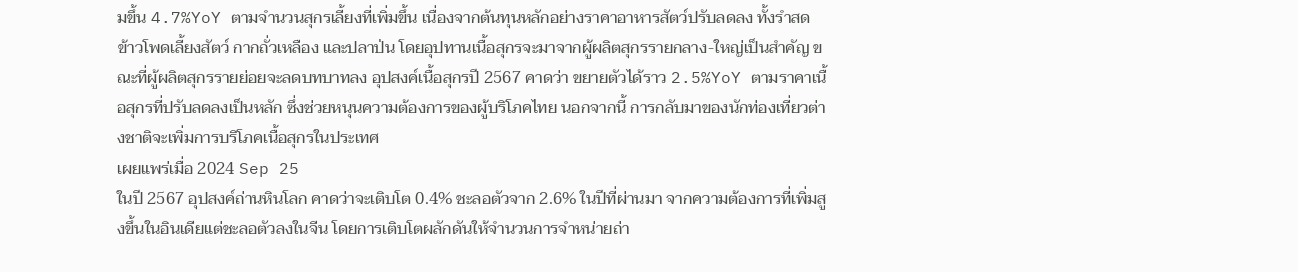มขึ้น 4.7%YoY ตามจำนวนสุกรเลี้ยงที่เพิ่มขึ้น เนื่องจากต้นทุนหลักอย่างราคาอาหารสัตว์ปรับลดลง ทั้งรำสด ข้าวโพดเลี้ยงสัตว์ กากถั่วเหลือง และปลาป่น โดยอุปทานเนื้อสุกรจะมาจากผู้ผลิตสุกรรายกลาง-ใหญ่เป็นสำคัญ ขณะที่ผู้ผลิตสุกรรายย่อยจะลดบทบาทลง อุปสงค์เนื้อสุกรปี 2567 คาดว่า ขยายตัวได้ราว 2.5%YoY ตามราคาเนื้อสุกรที่ปรับลดลงเป็นหลัก ซึ่งช่วยหนุนความต้องการของผู้บริโภคไทย นอกจากนี้ การกลับมาของนักท่องเที่ยวต่างชาติจะเพิ่มการบริโภคเนื้อสุกรในประเทศ
เผยแพร่เมื่อ 2024 Sep 25
ในปี 2567 อุปสงค์ถ่านหินโลก คาดว่าจะเติบโต 0.4% ชะลอตัวจาก 2.6% ในปีที่ผ่านมา จากความต้องการที่เพิ่มสูงขึ้นในอินเดียแต่ชะลอตัวลงในจีน โดยการเติบโตผลักดันให้จำนวนการจำหน่ายถ่า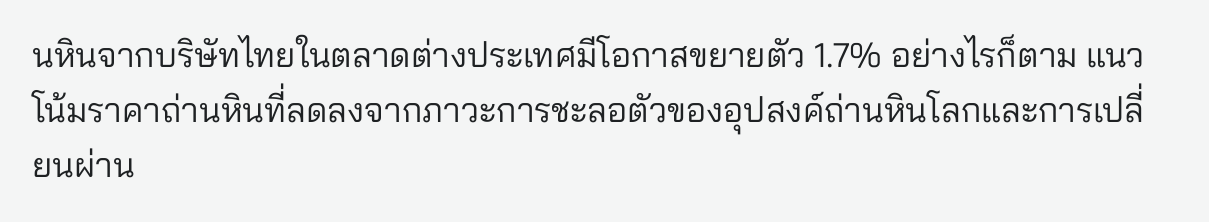นหินจากบริษัทไทยในตลาดต่างประเทศมีโอกาสขยายตัว 1.7% อย่างไรก็ตาม แนวโน้มราคาถ่านหินที่ลดลงจากภาวะการชะลอตัวของอุปสงค์ถ่านหินโลกและการเปลี่ยนผ่าน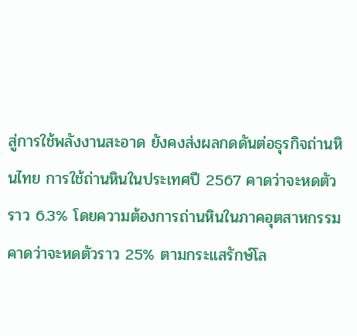สู่การใช้พลังงานสะอาด ยังคงส่งผลกดดันต่อธุรกิจถ่านหินไทย การใช้ถ่านหินในประเทศปี 2567 คาดว่าจะหดตัวราว 6.3% โดยความต้องการถ่านหินในภาคอุตสาหกรรมคาดว่าจะหดตัวราว 25% ตามกระแสรักษ์โล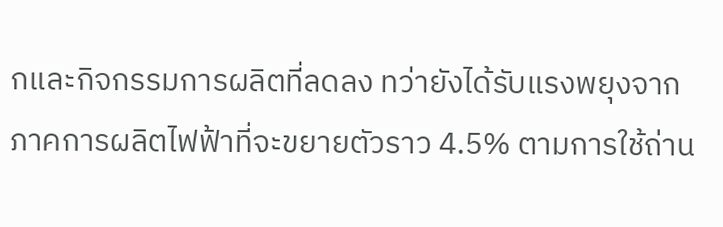กและกิจกรรมการผลิตที่ลดลง ทว่ายังได้รับแรงพยุงจากภาคการผลิตไฟฟ้าที่จะขยายตัวราว 4.5% ตามการใช้ถ่าน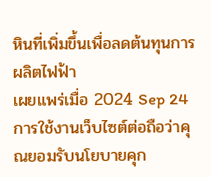หินที่เพิ่มขึ้นเพื่อลดต้นทุนการผลิตไฟฟ้า
เผยแพร่เมื่อ 2024 Sep 24
การใช้งานเว็บไซต์ต่อถือว่าคุณยอมรับนโยบายคุก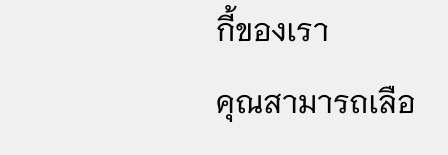กี้ของเรา
คุณสามารถเลือ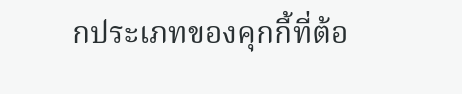กประเภทของคุกกี้ที่ต้อ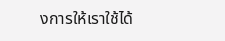งการให้เราใช้ได้